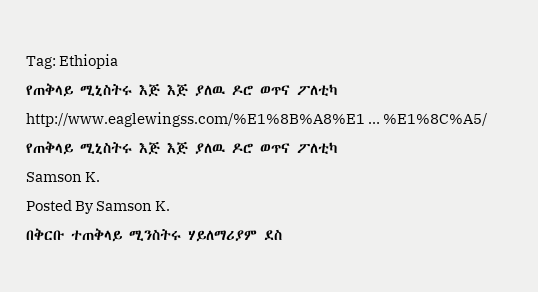Tag: Ethiopia
የጠቅላይ ሚኒስትሩ እጅ እጅ ያለዉ ዶሮ ወጥና ፖለቲካ
http://www.eaglewingss.com/%E1%8B%A8%E1 … %E1%8C%A5/
የጠቅላይ ሚኒስትሩ እጅ እጅ ያለዉ ዶሮ ወጥና ፖለቲካ
Samson K.
Posted By Samson K.
በቅርቡ ተጠቅላይ ሚንስትሩ ሃይለማሪያም ደስ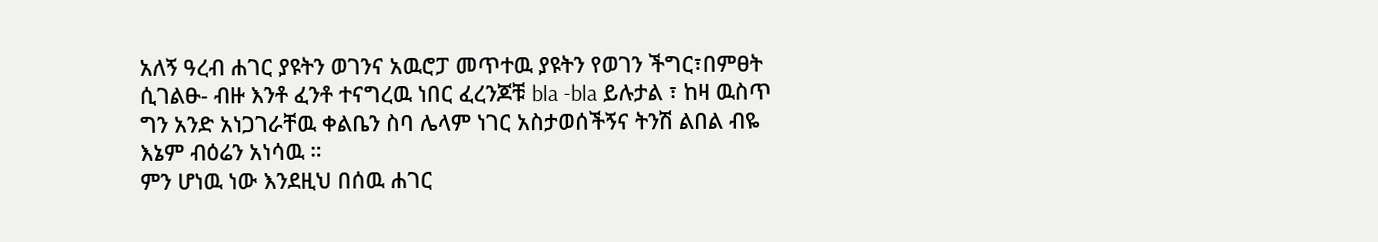አለኝ ዓረብ ሐገር ያዩትን ወገንና አዉሮፓ መጥተዉ ያዩትን የወገን ችግር፣በምፀት ሲገልፁ- ብዙ እንቶ ፈንቶ ተናግረዉ ነበር ፈረንጆቹ bla -bla ይሉታል ፣ ከዛ ዉስጥ ግን አንድ አነጋገራቸዉ ቀልቤን ስባ ሌላም ነገር አስታወሰችኝና ትንሽ ልበል ብዬ እኔም ብዕሬን አነሳዉ ።
ምን ሆነዉ ነው እንደዚህ በሰዉ ሐገር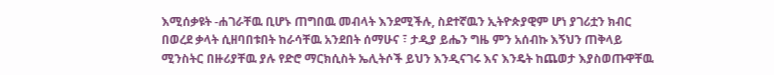እሚሰቃዩት -ሐገራቸዉ ቢሆኑ ጠግበዉ መብላት እንደሚችሉ, ስደተኛዉን ኢትዮጵያዊም ሆነ ያገሪቷን ክብር በወረደ ቃላት ሲዘባበቱበት ከራሳቸዉ አንደበት ሰማሁና ፣ ታዲያ ይሔን ግዜ ምን አሰብኩ እኝህን ጠቅላይ ሚንስትር በዙሪያቸዉ ያሉ የድሮ ማርክሲስት ኤሊትሶች ይህን እንዲናገሩ እና እንዴት ከጨወታ እያስወጡዋቸዉ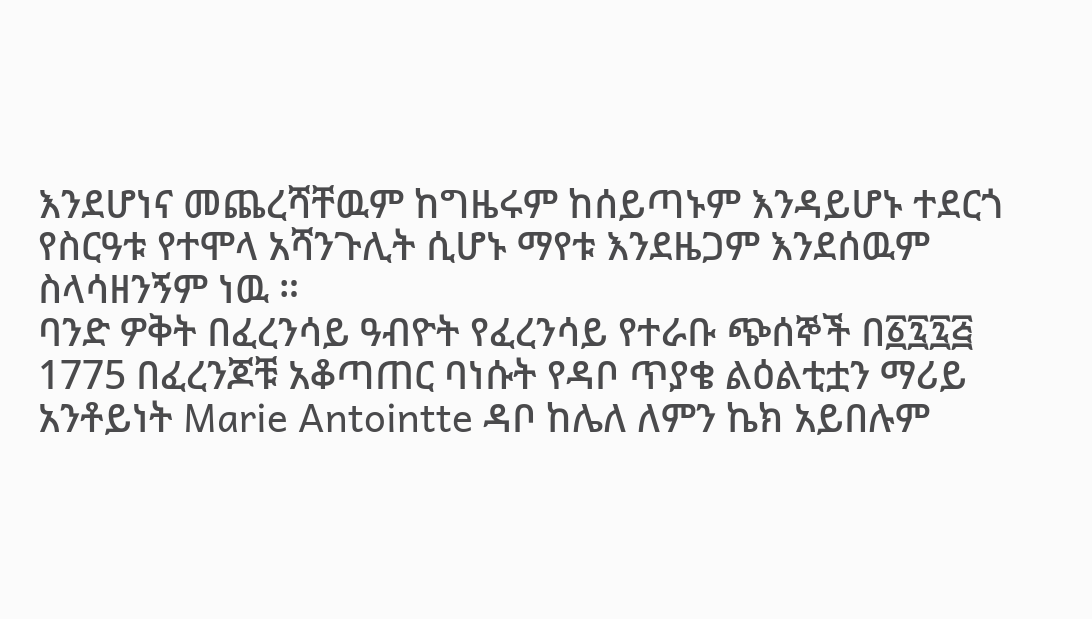እንደሆነና መጨረሻቸዉም ከግዜሩም ከሰይጣኑም እንዳይሆኑ ተደርጎ የስርዓቱ የተሞላ አሻንጉሊት ሲሆኑ ማየቱ እንደዜጋም እንደሰዉም ስላሳዘንኝም ነዉ ።
ባንድ ዎቅት በፈረንሳይ ዓብዮት የፈረንሳይ የተራቡ ጭሰኞች በ፩፯፯፭ 1775 በፈረንጆቹ አቆጣጠር ባነሱት የዳቦ ጥያቄ ልዕልቲቷን ማሪይ አንቶይነት Marie Antointte ዳቦ ከሌለ ለምን ኬክ አይበሉም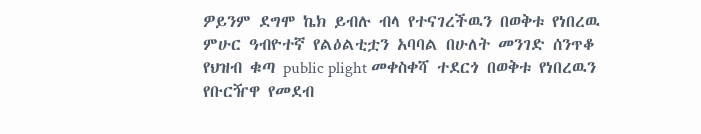ዎይንም ደግሞ ኬክ ይብሉ ብላ የተናገረችዉን በወቅቱ የነበረዉ ምሁር ዓብዮተኛ የልዕልቲቷን አባባል በሁለት መንገድ ሰንጥቆ የህዝብ ቁጣ public plight መቀስቀሻ ተደርጎ በወቅቱ የነበረዉን የቡርዥዋ የመደብ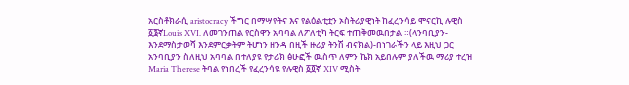አርስቶክራሲ aristocracy ችግር በማሣየትና እና የልዕልቲቷን ኦስትሪያዊነት ከፈረንሳይ ሞናርኪ ሉዊስ ፩፮ኛLouis XVI. ለመገንጠል የርስዋን አባባል ለፖለቲካ ትርፍ ተጠቅመዉበታል ።(ላንባቢያን- እንደማስታወሻ እንደምርቃትም ትሆነን ዘንዳ በዚች ዙሪያ ትንሽ ብናክል)-በነገራችን ላይ እዚህ ጋር አንባቢያን ስለዚህ አባባል በተለያዩ የታሪክ ፅሁፎች ዉስጥ ለምን ኬክ አይበሉም ያለችዉ ማሪያ ተረዝ Maria Therese ትባል የነበረች የፈረንሳዩ የሉዊስ ፩፬ኛ XIV ሚስት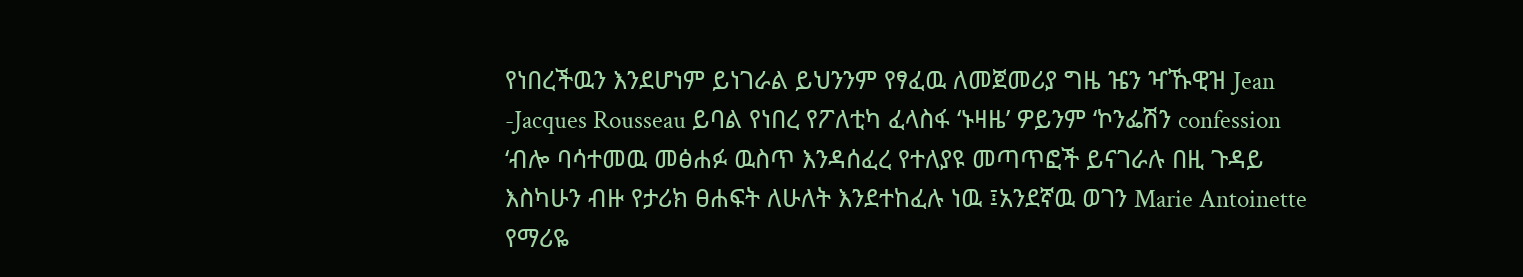የነበረችዉን እንደሆነም ይነገራል ይህንንም የፃፈዉ ለመጀመሪያ ግዜ ዤን ዣኹዊዝ Jean -Jacques Rousseau ይባል የነበረ የፖለቲካ ፈላስፋ ‘ኑዛዜ’ ዎይንም ‘ኮንፌሽን confession ‘ብሎ ባሳተመዉ መፅሐፉ ዉስጥ እንዳሰፈረ የተለያዩ መጣጥፎች ይናገራሉ በዚ ጉዳይ እስካሁን ብዙ የታሪክ ፀሐፍት ለሁለት እንደተከፈሉ ነዉ ፤አንደኛዉ ወገን Marie Antoinette የማሪዬ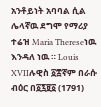አንቶይነት አባባል ሲል ሌላኛዉ ደግሞ የማሪያ ተሬዝ Maria Thereseነዉ እንዳለ ነዉ ። Louis XVIIሉዊስ ፩፰ኛም በራሱ ብዕር በ፩፯፱፩ (1791)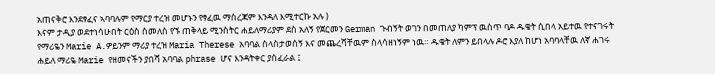አጠናቅሮ እንደፃፈና ኣባባሉም የማርያ ተረዝ መሆኑን የፃፈዉ ማስረጃም እንዳለ እሚተርኩ አሉ )
እናም ታዲያ ወደተነሳሁበት ርዕስ ስመለስ የኙ ጠቅላይ ሚንስትር ሐይለማሪያም ደስ አለኝ የጀርመን German ጉብኝት ወገን በመጠለያ ካምፕ ዉስጥ ባዶ ዱቄት ሲበላ አይተዉ የተናገሩት የማሪዬን Marie A.ዎይንም ማሪያ ተረዝ Maria Therese አባባል ስላስታወሰኝ እና መጨረሻቸዉም ስላሳዘነኝም ነዉ። ዱቄት ለምን ይበላሉ ዶሮ እያለ ከሆነ አባባላቸዉ ለኛ ሐገሩ ሐይለ ማሪዬ Marie የዘመናችን ያበሻ አባባል phrase ሆና እንዳትቀር ያስፈራል ፤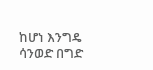ከሆነ እንግዴ ሳንወድ በግድ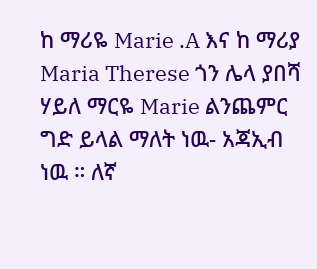ከ ማሪዬ Marie .A እና ከ ማሪያ Maria Therese ጎን ሌላ ያበሻ ሃይለ ማርዬ Marie ልንጨምር ግድ ይላል ማለት ነዉ- አጃኢብ ነዉ ። ለኛ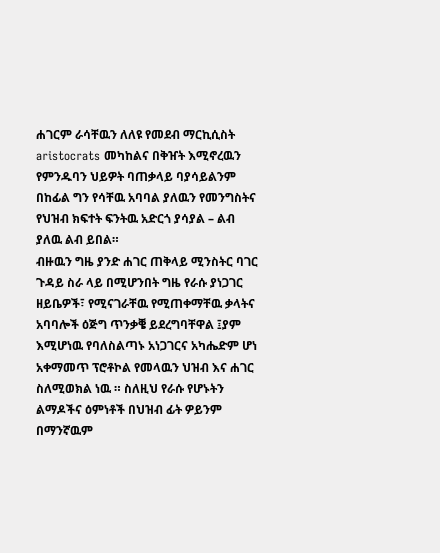ሐገርም ራሳቸዉን ለለዩ የመደብ ማርኪሲስት aristocrats መካከልና በቅዠት እሚኖረዉን የምንዱባን ህይዎት ባጠቃላይ ባያሳይልንም በከፊል ግን የሳቸዉ አባባል ያለዉን የመንግስትና የህዝብ ክፍተት ፍንትዉ አድርጎ ያሳያል – ልብ ያለዉ ልብ ይበል።
ብዙዉን ግዜ ያንድ ሐገር ጠቅላይ ሚንስትር ባገር ጉዳይ ስራ ላይ በሚሆንበት ግዜ የራሱ ያነጋገር ዘይቤዎች፣ የሚናገራቸዉ የሚጠቀማቸዉ ቃላትና አባባሎች ዕጅግ ጥንቃቔ ይደረግባቸዋል ፤ያም እሚሆነዉ የባለስልጣኑ አነጋገርና አካሔድም ሆነ አቀማመጥ ፕሮቶኮል የመላዉን ህዝብ እና ሐገር ስለሚወክል ነዉ ። ስለዚህ የራሱ የሆኑትን ልማዶችና ዕምነቶች በህዝብ ፊት ዎይንም በማንኛዉም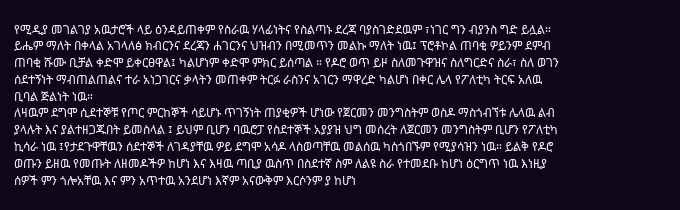የሚዲያ መገልገያ አዉታሮች ላይ ዕንዳይጠቀም የስራዉ ሃላፊነትና የስልጣኑ ደረጃ ባያስገድደዉም ፣ነገር ግን ብያንስ ግድ ይሏል። ይሔም ማለት በቀላል አገላለፅ ክብርንና ደረጃን ሐገርንና ህዝብን በሚመጥን መልኩ ማለት ነዉ፤ ፕሮቶኮል ጠባቂ ዎይንም ደምብ ጠባቂ ሹሙ ቢቻል ቀድሞ ይቀርፀዋል፤ ካልሆነም ቀድሞ ምክር ይሰጣል ። የዶሮ ወጥ ይዞ ስለመጉዋዝና ስለግርድና ስራ፣ ስለ ወገን ሰደተኝነት ማብጠልጠልና ተራ አነጋገርና ቃላትን መጠቀም ትርፉ ራስንና አገርን ማዋረድ ካልሆነ በቀር ሌላ የፖለቲካ ትርፍ አለዉ ቢባል ጅልነት ነዉ።
ለዛዉም ደግሞ ሲደተኞቹ የጦር ምርከኞች ሳይሆኑ ጥገኝነት ጠያቂዎች ሆነው የጀርመን መንግስትም ወስዶ ማስጎብኘቱ ሌላዉ ልብ ያላሉት እና ያልተዘጋጁበት ይመስላል ፤ ይህም ቢሆን ባዉሮፓ የስደተኞች አያያዝ ህግ መሰረት ለጀርመን መንግስትም ቢሆን የፖለቲካ ኪሳራ ነዉ ፤የታደጉዋቸዉን ሰደተኞች ለገዳያቸዉ ዎይ ደግሞ አሳዶ ላስወጣቸዉ መልሰዉ ካስጎበኙም የሚያሳዝን ነዉ። ይልቅ የዶሮ ወጡን ይዘዉ የመጡት ለዘመዶችዎ ከሆነ እና እዛዉ ጣቢያ ዉስጥ በስደተኛ ስም ለልዩ ስራ የተመደቡ ከሆነ ዕርግጥ ነዉ እነዚያ ሰዎች ምን ጎሎአቸዉ እና ምን አጥተዉ አንደሆነ እኛም አናውቅም እርሶንም ያ ከሆነ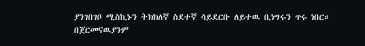ያንገበገቦ ሚስኪኑን ትክክለኛ ስደተኛ ሳይደርቡ ለይተዉ ቢነግሩን ጥሩ ነበር።
በጀርመናዉያንም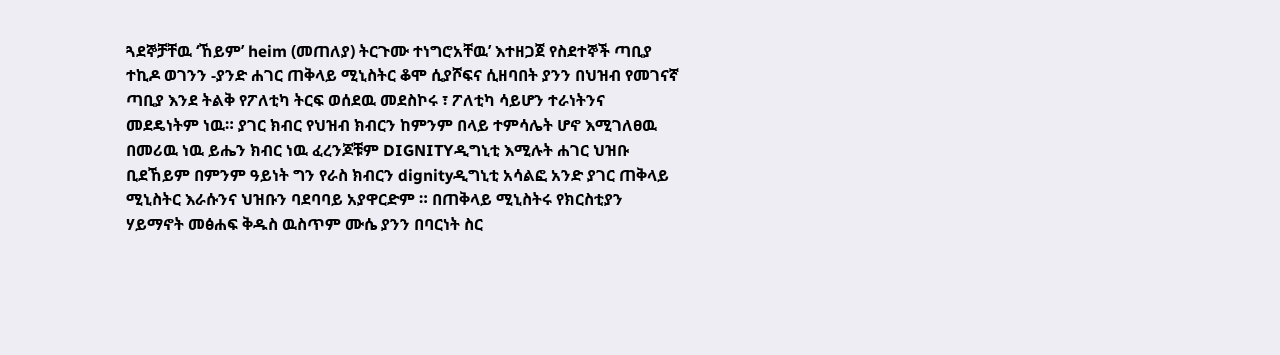ጓደኞቻቸዉ ‘ኸይም’ heim (መጠለያ) ትርጉሙ ተነግሮአቸዉ’ እተዘጋጀ የስደተኞች ጣቢያ ተኪዶ ወገንን -ያንድ ሐገር ጠቅላይ ሚኒስትር ቆሞ ሲያሾፍና ሲዘባበት ያንን በህዝብ የመገናኛ ጣቢያ እንደ ትልቅ የፖለቲካ ትርፍ ወሰደዉ መደስኮሩ ፣ ፖለቲካ ሳይሆን ተራነትንና መደዴነትም ነዉ። ያገር ክብር የህዝብ ክብርን ከምንም በላይ ተምሳሌት ሆኖ እሚገለፀዉ በመሪዉ ነዉ ይሔን ክብር ነዉ ፈረንጆቹም DIGNITYዲግኒቲ እሚሉት ሐገር ህዝቡ ቢደኸይም በምንም ዓይነት ግን የራስ ክብርን dignityዲግኒቲ አሳልፎ አንድ ያገር ጠቅላይ ሚኒስትር እራሱንና ህዝቡን ባደባባይ አያዋርድም ። በጠቅላይ ሚኒስትሩ የክርስቲያን ሃይማኖት መፅሐፍ ቅዱስ ዉስጥም ሙሴ ያንን በባርነት ስር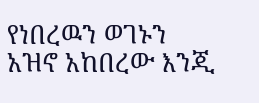የነበረዉን ወገኑን አዝኖ አከበረው እንጂ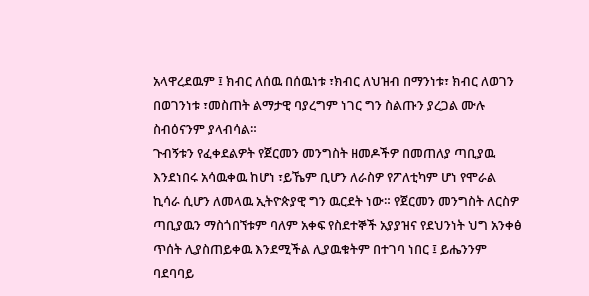አላዋረደዉም ፤ ክብር ለሰዉ በሰዉነቱ ፣ክብር ለህዝብ በማንነቱ፣ ክብር ለወገን በወገንነቱ ፣መስጠት ልማታዊ ባያረግም ነገር ግን ስልጡን ያረጋል ሙሉ ስብዕናንም ያላብሳል።
ጉብኝቱን የፈቀደልዎት የጀርመን መንግስት ዘመዶችዎ በመጠለያ ጣቢያዉ እንደነበሩ አሳዉቀዉ ከሆነ ፣ይኼም ቢሆን ለራስዎ የፖለቲካም ሆነ የሞራል ኪሳራ ሲሆን ለመላዉ ኢትዮጵያዊ ግን ዉርደት ነው። የጀርመን መንግስት ለርስዎ ጣቢያዉን ማስጎበኘቱም ባለም አቀፍ የስደተኞች አያያዝና የደህንነት ህግ አንቀፅ ጥሰት ሊያስጠይቀዉ እንደሚችል ሊያዉቁትም በተገባ ነበር ፤ ይሔንንም ባደባባይ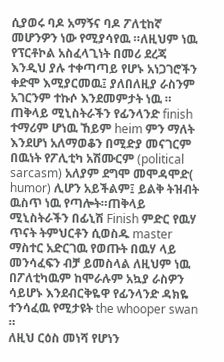ሲያወሩ ባዶ አማኝና ባዶ ፖለቲከኛ መሆንዎን ነው የሚያሳየዉ ።ለዚህም ነዉ የፕርቶኮል አስፈላጊነት በመሪ ደረጃ እንዲህ ያሉ ተቀጣጣይ የሆኑ አነጋገሮችን ቀድሞ እሚያርመዉ፤ ያለበለዚያ ራስንም አገርንም ተኩሶ እንደመምታት ነዉ ። ጠቅላይ ሚኒስትራችን የፊንላንድ finish ተማሪም ሆነዉ ኸይም heim ምን ማለት እንደሆነ አለማወቆን በሚድያ መናገርም በዉነት የፖሊቲካ አሽሙርም (political sarcasm) አለያም ደግሞ መሞዳሞድ( humor) ሊሆን አይችልም፤ ይልቅ ትዝብት ዉስጥ ነዉ የጣሎት።ጠቅላይ ሚኒስትራችን በፊኒሽ Finish ምድር የዉሃ ጥናት ትምህርቶን ሲወስዱ master ማስተር አድርገዉ የወጡት በዉሃ ላይ መንሳፈፍን ብቻ ይመስላል ለዚህም ነዉ በፖለቲካዉም ከሞራሉም አኳያ ራስዎን ሳይሆኑ እንደብርቅዬዋ የፊንላንድ ዳክዬ ተንሳፈዉ የሚታዩት the whooper swan ።
ለዚህ ርዕስ መነሻ የሆነን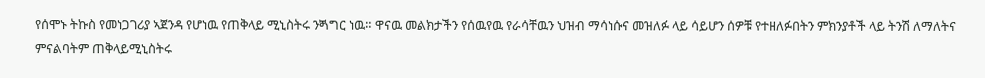የሰሞኑ ትኩስ የመነጋገሪያ ኣጀንዳ የሆነዉ የጠቅላይ ሚኒስትሩ ንጝግር ነዉ። ዋናዉ መልክታችን የሰዉየዉ የራሳቸዉን ህዝብ ማሳነሱና መዝለፉ ላይ ሳይሆን ሰዎቹ የተዘለፉበትን ምክንያቶች ላይ ትንሽ ለማለትና ምናልባትም ጠቅላይሚኒስትሩ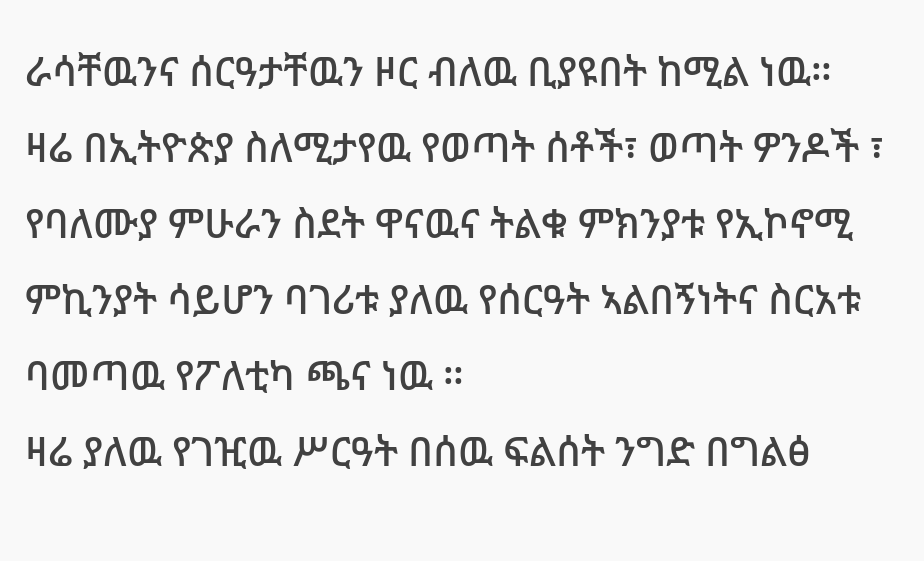ራሳቸዉንና ሰርዓታቸዉን ዞር ብለዉ ቢያዩበት ከሚል ነዉ።
ዛሬ በኢትዮጵያ ስለሚታየዉ የወጣት ሰቶች፣ ወጣት ዎንዶች ፣ የባለሙያ ምሁራን ስደት ዋናዉና ትልቁ ምክንያቱ የኢኮኖሚ ምኪንያት ሳይሆን ባገሪቱ ያለዉ የሰርዓት ኣልበኝነትና ስርአቱ ባመጣዉ የፖለቲካ ጫና ነዉ ።
ዛሬ ያለዉ የገዢዉ ሥርዓት በሰዉ ፍልሰት ንግድ በግልፅ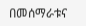በመሰማራቱና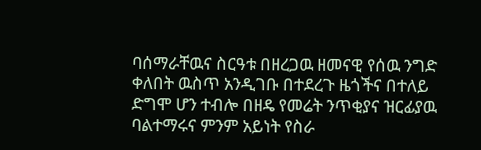ባሰማራቸዉና ስርዓቱ በዘረጋዉ ዘመናዊ የሰዉ ንግድ ቀለበት ዉስጥ አንዲገቡ በተደረጉ ዜጎችና በተለይ ድግሞ ሆን ተብሎ በዘዴ የመሬት ንጥቂያና ዝርፊያዉ ባልተማሩና ምንም አይነት የስራ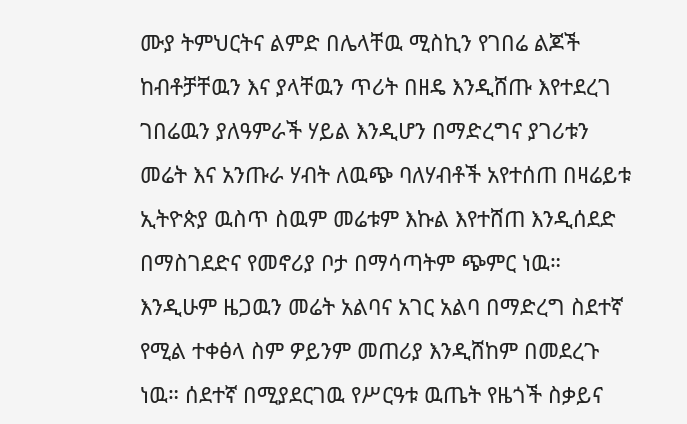ሙያ ትምህርትና ልምድ በሌላቸዉ ሚስኪን የገበሬ ልጆች ከብቶቻቸዉን እና ያላቸዉን ጥሪት በዘዴ እንዲሸጡ እየተደረገ ገበሬዉን ያለዓምራች ሃይል እንዲሆን በማድረግና ያገሪቱን መሬት እና አንጡራ ሃብት ለዉጭ ባለሃብቶች አየተሰጠ በዛሬይቱ ኢትዮጵያ ዉስጥ ስዉም መሬቱም እኩል እየተሸጠ እንዲሰደድ በማስገደድና የመኖሪያ ቦታ በማሳጣትም ጭምር ነዉ።
እንዲሁም ዜጋዉን መሬት አልባና አገር አልባ በማድረግ ስደተኛ የሚል ተቀፅላ ስም ዎይንም መጠሪያ እንዲሸከም በመደረጉ ነዉ። ሰደተኛ በሚያደርገዉ የሥርዓቱ ዉጤት የዜጎች ስቃይና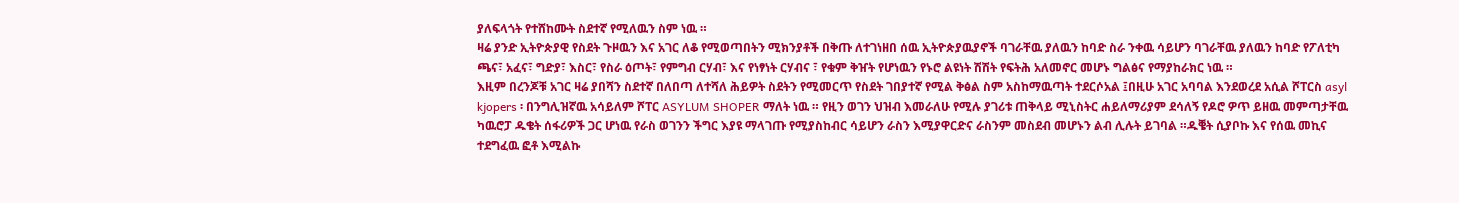ያለፍላጎት የተሸከሙት ስደተኛ የሚለዉን ስም ነዉ ።
ዛሬ ያንድ ኢትዮጵያዊ የስደት ጉዞዉን እና አገር ለቆ የሚወጣበትን ሚክንያቶች በቅጡ ለተገነዘበ ሰዉ ኢትዮጵያዉያኖች ባገራቸዉ ያለዉን ከባድ ስራ ንቀዉ ሳይሆን ባገራቸዉ ያለዉን ከባድ የፖለቲካ ጫና፣ አፈና፣ ግድያ፣ እስር፣ የስራ ዕጦት፣ የምግብ ርሃብ፣ እና የነፃነት ርሃብና ፣ የቁም ቅዠት የሆነዉን የኑሮ ልዩነት ሽሽት የፍትሕ አለመኖር መሆኑ ግልፅና የማያከራክር ነዉ ።
እዚም በረንጆቹ አገር ዛሬ ያበሻን ስደተኛ በለበጣ ለተሻለ ሕይዎት ስደትን የሚመርጥ የስደት ገበያተኛ የሚል ቅፅል ስም አስከማዉጣት ተደርሶአል ፤በዚሁ አገር አባባል እንደወረደ አሲል ሾፐርስ asyl kjopers ፡ በንግሊዝኛዉ አሳይለም ሾፐር ASYLUM SHOPER ማለት ነዉ ። የዚን ወገን ህዝብ እመራለሁ የሚሉ ያገሪቱ ጠቅላይ ሚኒስትር ሐይለማሪያም ደሳለኝ የዶሮ ዎጥ ይዘዉ መምጣታቸዉ ካዉሮፓ ዱቄት ሰፋሪዎች ጋር ሆነዉ የራስ ወገንን ችግር እያዩ ማላገጡ የሚያስከብር ሳይሆን ራስን እሚያዋርድና ራስንም መስደብ መሆኑን ልብ ሊሉት ይገባል ።ዱቔት ሲያቦኩ እና የሰዉ መኪና ተደግፈዉ ፎቶ እሚልኩ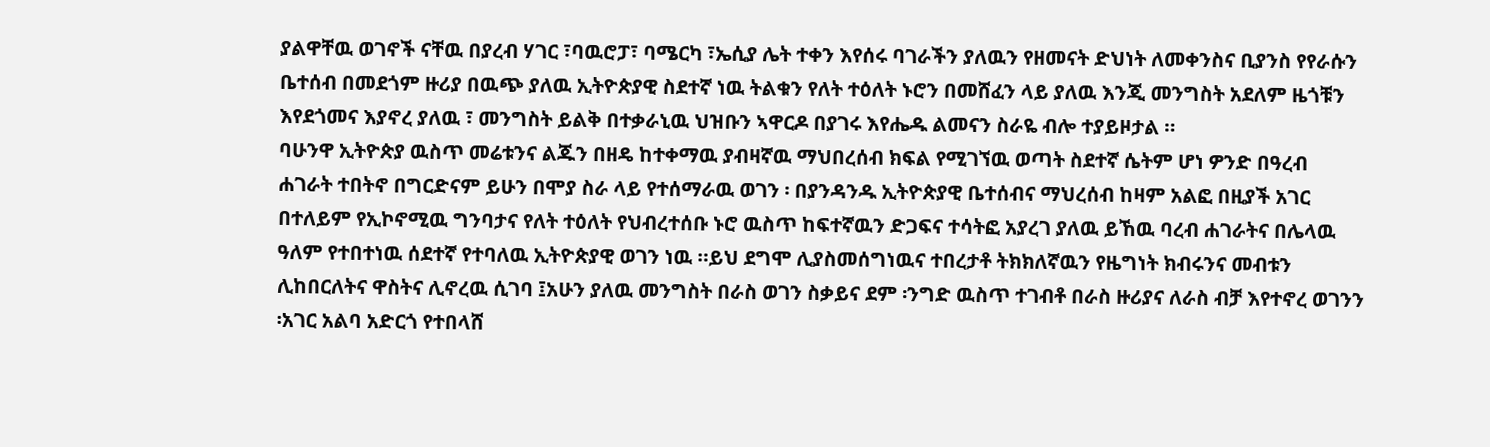ያልዋቸዉ ወገኖች ናቸዉ በያረብ ሃገር ፣ባዉሮፓ፣ ባሜርካ ፣ኤሲያ ሌት ተቀን እየሰሩ ባገራችን ያለዉን የዘመናት ድህነት ለመቀንስና ቢያንስ የየራሱን ቤተሰብ በመደጎም ዙሪያ በዉጭ ያለዉ ኢትዮጵያዊ ስደተኛ ነዉ ትልቁን የለት ተዕለት ኑሮን በመሸፈን ላይ ያለዉ እንጂ መንግስት አደለም ዜጎቹን እየደጎመና እያኖረ ያለዉ ፣ መንግስት ይልቅ በተቃራኒዉ ህዝቡን ኣዋርዶ በያገሩ እየሔዱ ልመናን ስራዬ ብሎ ተያይዞታል ።
ባሁንዋ ኢትዮጵያ ዉስጥ መሬቱንና ልጁን በዘዴ ከተቀማዉ ያብዛኛዉ ማህበረሰብ ክፍል የሚገኘዉ ወጣት ስደተኛ ሴትም ሆነ ዎንድ በዓረብ ሐገራት ተበትኖ በግርድናም ይሁን በሞያ ስራ ላይ የተሰማራዉ ወገን ፡ በያንዳንዱ ኢትዮጵያዊ ቤተሰብና ማህረሰብ ከዛም አልፎ በዚያች አገር በተለይም የኢኮኖሚዉ ግንባታና የለት ተዕለት የህብረተሰቡ ኑሮ ዉስጥ ከፍተኛዉን ድጋፍና ተሳትፎ አያረገ ያለዉ ይኸዉ ባረብ ሐገራትና በሌላዉ ዓለም የተበተነዉ ሰደተኛ የተባለዉ ኢትዮጵያዊ ወገን ነዉ ።ይህ ደግሞ ሊያስመሰግነዉና ተበረታቶ ትክክለኛዉን የዜግነት ክብሩንና መብቱን ሊከበርለትና ዋስትና ሊኖረዉ ሲገባ ፤አሁን ያለዉ መንግስት በራስ ወገን ስቃይና ደም ፡ንግድ ዉስጥ ተገብቶ በራስ ዙሪያና ለራስ ብቻ እየተኖረ ወገንን ፡አገር አልባ አድርጎ የተበላሸ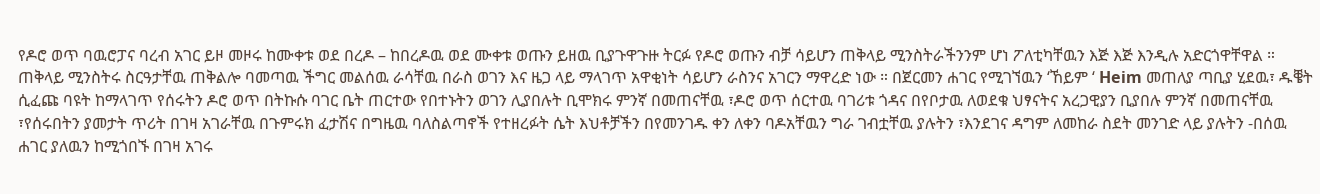የዶሮ ወጥ ባዉሮፓና ባረብ አገር ይዞ መዞሩ ከሙቀቱ ወደ በረዶ – ከበረዶዉ ወደ ሙቀቱ ወጡን ይዘዉ ቢያጉዋጉዙ ትርፉ የዶሮ ወጡን ብቻ ሳይሆን ጠቅላይ ሚንስትራችንንም ሆነ ፖለቲካቸዉን እጅ እጅ እንዲሉ አድርጎዋቸዋል ።
ጠቅላይ ሚንስትሩ ስርዓታቸዉ ጠቅልሎ ባመጣዉ ችግር መልሰዉ ራሳቸዉ በራስ ወገን እና ዜጋ ላይ ማላገጥ አዋቂነት ሳይሆን ራስንና አገርን ማዋረድ ነው ። በጀርመን ሐገር የሚገኘዉን ‘ኸይም ‘ Heim መጠለያ ጣቢያ ሂደዉ፣ ዱቔት ሲፈጩ ባዩት ከማላገጥ የሰሩትን ዶሮ ወጥ በትኩሱ ባገር ቤት ጠርተው የበተኑትን ወገን ሊያበሉት ቢሞክሩ ምንኛ በመጠናቸዉ ፣ዶሮ ወጥ ሰርተዉ ባገሪቱ ጎዳና በየቦታዉ ለወደቁ ህፃናትና አረጋዊያን ቢያበሉ ምንኛ በመጠናቸዉ ፣የሰሩበትን ያመታት ጥሪት በገዛ አገራቸዉ በጉምሩክ ፈታሽና በግዜዉ ባለስልጣኖች የተዘረፉት ሴት እህቶቻችን በየመንገዱ ቀን ለቀን ባዶአቸዉን ግራ ገብቷቸዉ ያሉትን ፣እንደገና ዳግም ለመከራ ስደት መንገድ ላይ ያሉትን -በሰዉ ሐገር ያለዉን ከሚጎበኙ በገዛ አገሩ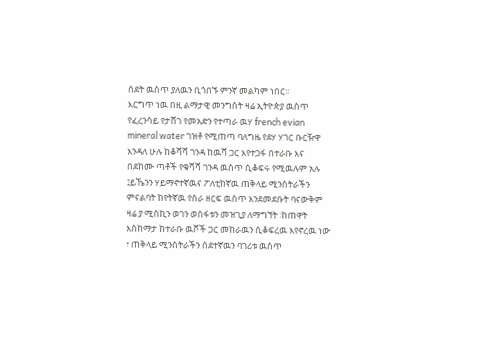ሰደት ዉስጥ ያለዉን ቢጎበኙ ምንኛ መልካም ነበር።
እርግጥ ነዉ በዚ ልማታዊ መንግስት ዛሬ ኢትዮጵያ ዉስጥ የፈረንሳይ የታሸገ የመአድን የተጣራ ዉሃ french evian mineral water ገዝቶ የሚጠጣ ባለግዜ የደሃ ሃገር ቡርዥዋ እንዳለ ሁሉ ከቆሻሻ ገንዳ ከዉሻ ጋር እየተጋፋ በተራቡ እና በደከሙ ጣቶች የቁሻሻ ገንዳ ዉስጥ ሲቆፍሩ የሚዉሉም አሉ ፤ይኼንን ሃይማኖተኛዉና ፖለቲከኛዉ ጠቅላይ ሚንስትራችን ምናልባት ከየትኛዉ የስራ ዘርፍ ዉስጥ እንደመደቡት ባናውቅም ዛሬ ያ ሚስኪን ወገን ወስፋቱን መዝጊያ ለማግኘት ፡ከጠዋት እስከማታ ከተራቡ ዉሾች ጋር መከራዉን ሲቆፍረዉ እየኖረዉ ነው ፣ ጠቅላይ ሚንስትራችን ሰደተኛዉን ባገሪቱ ዉስጥ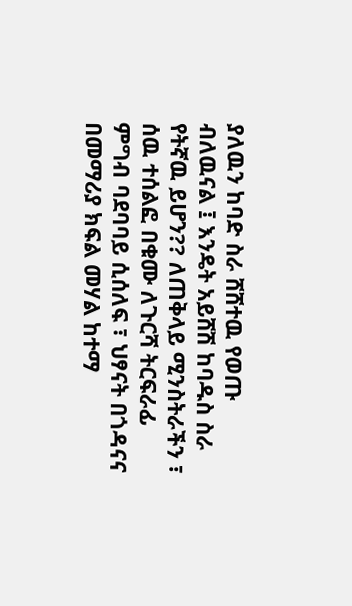ያለዉን ከባድ ስራ ሸሸተዉ የወጡ ብለዉናል ፤ እንዴት አይሸሽ ከባዱስ ስራ የትኛዉ ይሆን?? ለጠቅላይ ሚንስትራችን ፣ ሰዉ ተሰልፎ በቁሙ ለጉርሻ ትርፍራፊ ምግብ ባደባባይ ሲሰለፍ ፣ ህፃናት በጎዳናና በመማሪያ ክፍል መሃል ከተማ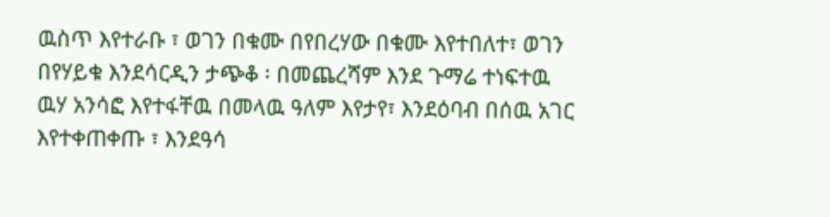ዉስጥ እየተራቡ ፣ ወገን በቁሙ በየበረሃው በቁሙ እየተበለተ፣ ወገን በየሃይቁ እንደሳርዲን ታጭቆ ፡ በመጨረሻም እንደ ጉማሬ ተነፍተዉ ዉሃ አንሳፎ እየተፋቸዉ በመላዉ ዓለም እየታየ፣ እንደዕባብ በሰዉ አገር እየተቀጠቀጡ ፣ እንደዓሳ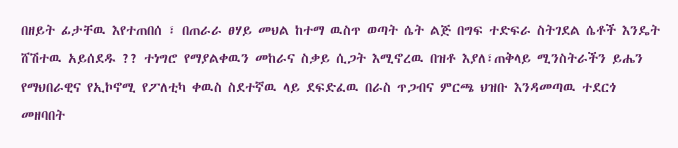በዘይት ፊታቸዉ እየተጠበሰ ፣ በጠራራ ፀሃይ መህል ከተማ ዉስጥ ወጣት ሴት ልጅ በግፍ ተድፍራ ስትገደል ሴቶች እንዴት ሸሽተዉ አይሰደዱ ?? ተነግሮ የማያልቀዉን መከራና ስቃይ ሲጋት እሚኖረዉ በዝቶ እያለ፣ጠቅላይ ሚንስትራችን ይሔን የማህበራዊና የኢኮኖሚ የፖለቲካ ቀዉስ ስደተኛዉ ላይ ደፍድፈዉ በራስ ጥጋብና ምርጫ ህዝቡ እንዳመጣዉ ተደርጎ መዘባበት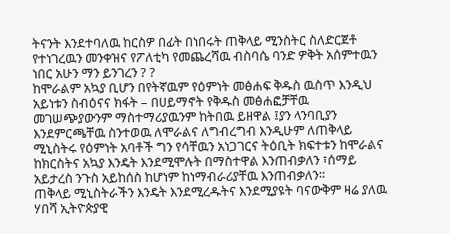ትናንት እንደተባለዉ ከርስዎ በፊት በነበሩት ጠቅላይ ሚንስትር ስለድርጀቶ የተነገረዉን መንቀዝና የፖለቲካ የመጨረሻዉ ብስባሴ ባንድ ዎቅት አሰምተዉን ነበር አሁን ማን ይንገረን ? ?
ከሞራልም አኳያ ቢሆን በየትኛዉም የዕምነት መፅሐፍ ቅዱስ ዉስጥ እንዲህ አይነቱን ስብዕናና ክፋት – በሀይማኖት የቅዱስ መፅሐፎቻቸዉ መገሠጭያውንም ማስተማሪያዉንም ከትበዉ ይዘዋል ፤ያን ላንባቢያን እንደምርጫቸዉ ስንተወዉ ለሞራልና ለግብረግብ እንዲሁም ለጠቅላይ ሚኒስትሩ የዕምነት አባቶች ግን የሳቸዉን አነጋገርና ትዕቢት ክፍተቱን ከሞራልና ከክርስትና አኳያ እንዴት እንደሚሞሉት በማስተዋል እንጠብቃለን ፣ሰማይ አይታረስ ንጉስ አይከሰስ ከሆነም ከነማብራሪያቸዉ እንጠብቃለን።
ጠቅላይ ሚኒስትራችን እንዴት እንደሚረዱትና እንደሚያዩት ባናውቅም ዛሬ ያለዉ ሃበሻ ኢትዮጵያዊ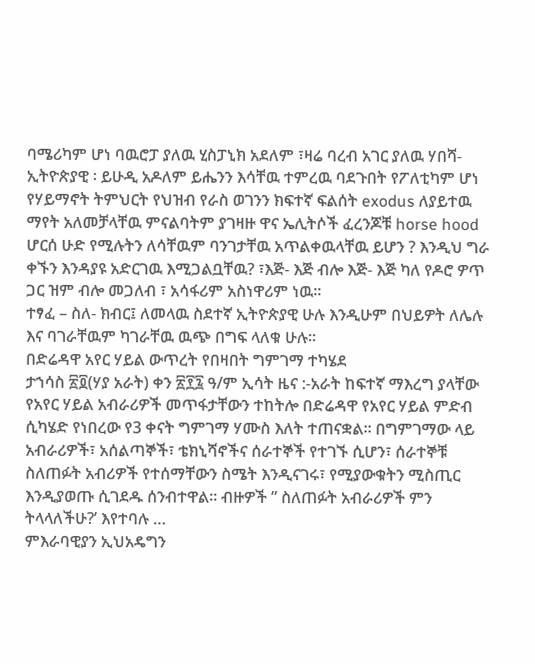ባሜሪካም ሆነ ባዉሮፓ ያለዉ ሂስፓኒክ አደለም ፣ዛሬ ባረብ አገር ያለዉ ሃበሻ- ኢትዮጵያዊ ፡ ይሁዲ አዶለም ይሔንን እሳቸዉ ተምረዉ ባደጉበት የፖለቲካም ሆነ የሃይማኖት ትምህርት የህዝብ የራስ ወገንን ክፍተኛ ፍልሰት exodus ለያይተዉ ማየት አለመቻላቸዉ ምናልባትም ያገዛዙ ዋና ኤሊትሶች ፈረንጆቹ horse hood ሆርሰ ሁድ የሚሉትን ለሳቸዉም ባንገታቸዉ አጥልቀዉላቸዉ ይሆን ? እንዲህ ግራ ቀኙን እንዳያዩ አድርገዉ እሚጋልቧቸዉ? ፣እጅ- እጅ ብሎ እጅ- እጅ ካለ የዶሮ ዎጥ ጋር ዝም ብሎ መጋለብ ፣ አሳፋሪም አስነዋሪም ነዉ።
ተፃፈ – ስለ- ክብር፤ ለመላዉ ስደተኛ ኢትዮጵያዊ ሁሉ እንዲሁም በህይዎት ለሌሉ እና ባገራቸዉም ካገራቸዉ ዉጭ በግፍ ላለቁ ሁሉ።
በድሬዳዋ አየር ሃይል ውጥረት የበዛበት ግምገማ ተካሄደ
ታኀሳስ ፳፬(ሃያ አራት) ቀን ፳፻፯ ዓ/ም ኢሳት ዜና :-አራት ከፍተኛ ማእረግ ያላቸው የአየር ሃይል አብራሪዎች መጥፋታቸውን ተከትሎ በድሬዳዋ የአየር ሃይል ምድብ ሲካሄድ የነበረው የ3 ቀናት ግምገማ ሃሙስ እለት ተጠናቋል። በግምገማው ላይ አብራሪዎች፣ አሰልጣኞች፣ ቴክኒሻኖችና ሰራተኞች የተገኙ ሲሆን፣ ሰራተኞቹ ስለጠፉት አብሪዎች የተሰማቸውን ስሜት እንዲናገሩ፣ የሚያውቁትን ሚስጢር እንዲያወጡ ሲገደዱ ሰንብተዋል። ብዙዎች ” ስለጠፉት አብራሪዎች ምን ትላላለችሁ?’ እየተባሉ …
ምእራባዊያን ኢህአዴግን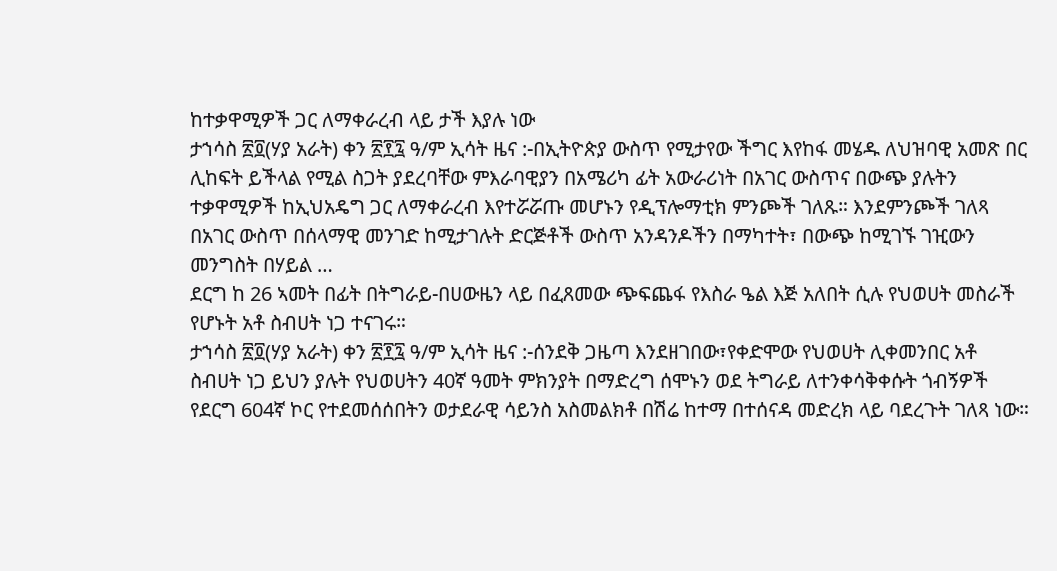ከተቃዋሚዎች ጋር ለማቀራረብ ላይ ታች እያሉ ነው
ታኀሳስ ፳፬(ሃያ አራት) ቀን ፳፻፯ ዓ/ም ኢሳት ዜና :-በኢትዮጵያ ውስጥ የሚታየው ችግር እየከፋ መሄዱ ለህዝባዊ አመጽ በር ሊከፍት ይችላል የሚል ስጋት ያደረባቸው ምእራባዊያን በአሜሪካ ፊት አውራሪነት በአገር ውስጥና በውጭ ያሉትን ተቃዋሚዎች ከኢህአዴግ ጋር ለማቀራረብ እየተሯሯጡ መሆኑን የዲፕሎማቲክ ምንጮች ገለጹ። እንደምንጮች ገለጻ በአገር ውስጥ በሰላማዊ መንገድ ከሚታገሉት ድርጅቶች ውስጥ አንዳንዶችን በማካተት፣ በውጭ ከሚገኙ ገዢውን መንግስት በሃይል …
ደርግ ከ 26 ኣመት በፊት በትግራይ-በሀውዜን ላይ በፈጸመው ጭፍጨፋ የእስራ ዔል እጅ አለበት ሲሉ የህወሀት መስራች የሆኑት አቶ ስብሀት ነጋ ተናገሩ።
ታኀሳስ ፳፬(ሃያ አራት) ቀን ፳፻፯ ዓ/ም ኢሳት ዜና :-ሰንደቅ ጋዜጣ እንደዘገበው፣የቀድሞው የህወሀት ሊቀመንበር አቶ ስብሀት ነጋ ይህን ያሉት የህወሀትን 40ኛ ዓመት ምክንያት በማድረግ ሰሞኑን ወደ ትግራይ ለተንቀሳቅቀሱት ጎብኝዎች የደርግ 604ኛ ኮር የተደመሰሰበትን ወታደራዊ ሳይንስ አስመልክቶ በሽሬ ከተማ በተሰናዳ መድረክ ላይ ባደረጉት ገለጻ ነው።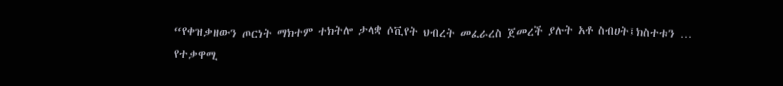“የቀዝቃዘውን ጦርነት ማክተም ተክትሎ ታላቋ ሶቪየት ህብረት መፈራረስ ጀመረች ያሉት አቶ ስብሀት፤ክስተቱን …
የተቃዋሚ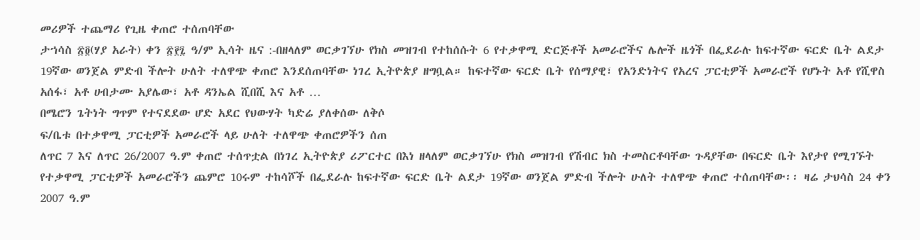መሪዎች ተጨማሪ የጊዜ ቀጠሮ ተሰጠባቸው
ታኀሳስ ፳፬(ሃያ አራት) ቀን ፳፻፯ ዓ/ም ኢሳት ዜና :-በዘላለም ወርቃገኘሁ የክስ መዝገብ የተከሰሱት 6 የተቃዋሚ ድርጅቶች አመራሮችና ሌሎች ዜጎች በፌደራሉ ከፍተኛው ፍርድ ቤት ልደታ 19ኛው ወንጀል ምድብ ችሎት ሁለት ተለዋጭ ቀጠሮ እንደሰጠባቸው ነገረ ኢትዮጵያ ዘግቧል። ከፍተኛው ፍርድ ቤት የሰማያዊ፣ የአንድነትና የአረና ፓርቲዎች አመራሮች የሆኑት አቶ የሺዋስ አሰፋ፣ አቶ ሀብታሙ አያሌው፣ አቶ ዳንኤል ሺበሺ እና አቶ …
በሜሮን ጌትነት ግጥም የተናደደው ሆድ አደር የህውሃት ካድሬ ያለቀሰው ለቅሶ
ፍ/ቤቱ በተቃዋሚ ፓርቲዎች አመራሮች ላይ ሁለት ተለዋጭ ቀጠሮዎችን ሰጠ
ለጥር 7 እና ለጥር 26/2007 ዓ.ም ቀጠሮ ተሰጥቷል በነገረ ኢትዮጵያ ሪፖርተር በእነ ዘላለም ወርቃገኘሁ የክስ መዝገብ የሽብር ክስ ተመስርቶባቸው ጉዳያቸው በፍርድ ቤት እየታየ የሚገኙት የተቃዋሚ ፓርቲዎች አመራሮችን ጨምሮ 10ሩም ተከሳሾች በፌደራሉ ከፍተኛው ፍርድ ቤት ልደታ 19ኛው ወንጀል ምድብ ችሎት ሁለት ተለዋጭ ቀጠሮ ተሰጠባቸው፡፡ ዛሬ ታህሳስ 24 ቀን 2007 ዓ.ም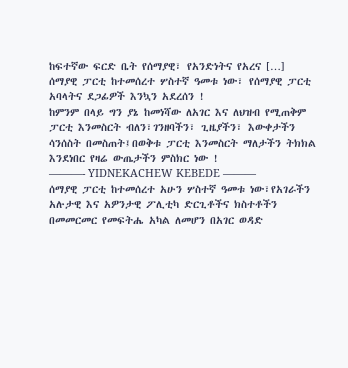ከፍተኛው ፍርድ ቤት የሰማያዊ፣ የአንድነትና የአረና […]
ሰማያዊ ፓርቲ ከተመሰረተ ሦስተኛ ዓመቱ ነው፣ የሰማያዊ ፓርቲ አባላትና ደጋፊዎች እንኳን አደረሰን !
ከምንም በላይ ግን ያኔ ከመነሻው ለአገር እና ለህዝብ የሚጠቅም ፓርቲ እንመስርት ብለን፣ገንዘባችን፣ ጊዜያችን፣ እውቀታችን ሳንሰስት በመስጠት፤በወቅቱ ፓርቲ እንመስርት ማለታችን ትክክል እንደነበር የዛሬ ውጤታችን ምስክር ነው !
———- YIDNEKACHEW KEBEDE ———
ሰማያዊ ፓርቲ ከተመሰረተ አሁን ሦስተኛ ዓመቱ ነው፣የአገራችን አሉታዊ እና አዎንታዊ ፖሊቲካ ድርጊቶችና ክስተቶችን በመመርመር የመፍትሔ አካል ለመሆን በአገር ወዳድ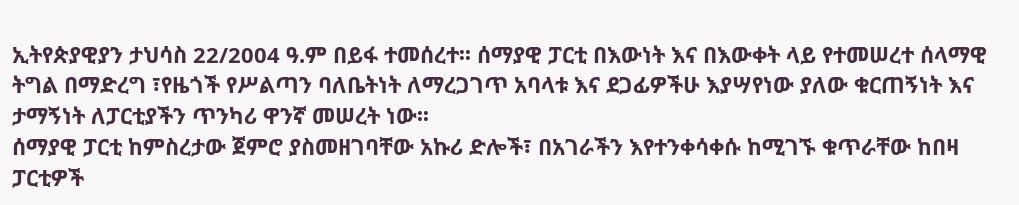ኢትየጵያዊያን ታህሳስ 22/2004 ዓ.ም በይፋ ተመሰረተ፡፡ ሰማያዊ ፓርቲ በእውነት እና በእውቀት ላይ የተመሠረተ ሰላማዊ ትግል በማድረግ ፣የዜጎች የሥልጣን ባለቤትነት ለማረጋገጥ አባላቱ እና ደጋፊዎችሁ እያሣየነው ያለው ቁርጠኝነት እና ታማኝነት ለፓርቲያችን ጥንካሪ ዋንኛ መሠረት ነው፡፡
ሰማያዊ ፓርቲ ከምስረታው ጀምሮ ያስመዘገባቸው አኩሪ ድሎች፣ በአገራችን እየተንቀሳቀሱ ከሚገኙ ቁጥራቸው ከበዛ ፓርቲዎች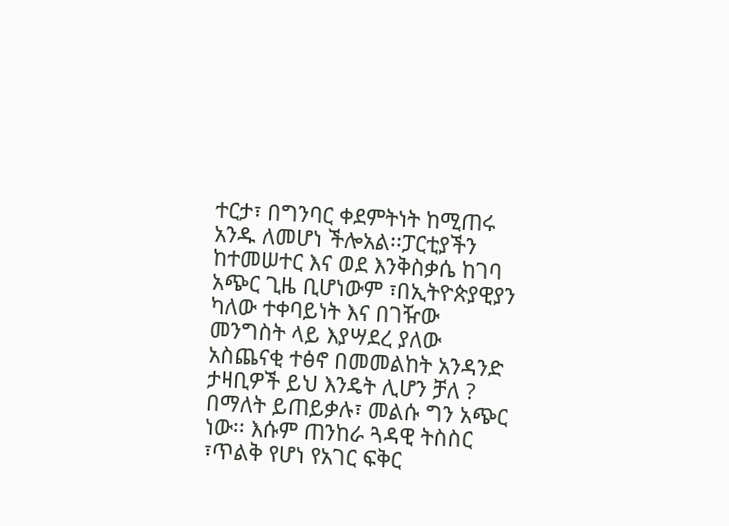ተርታ፣ በግንባር ቀደምትነት ከሚጠሩ አንዱ ለመሆነ ችሎአል፡፡ፓርቲያችን ከተመሠተር እና ወደ እንቅስቃሴ ከገባ አጭር ጊዜ ቢሆነውም ፣በኢትዮጵያዊያን ካለው ተቀባይነት እና በገዥው መንግስት ላይ እያሣደረ ያለው አስጨናቂ ተፅኖ በመመልከት አንዳንድ ታዛቢዎች ይህ እንዴት ሊሆን ቻለ ? በማለት ይጠይቃሉ፣ መልሱ ግን አጭር ነው፡፡ እሱም ጠንከራ ጓዳዊ ትስስር ፣ጥልቅ የሆነ የአገር ፍቅር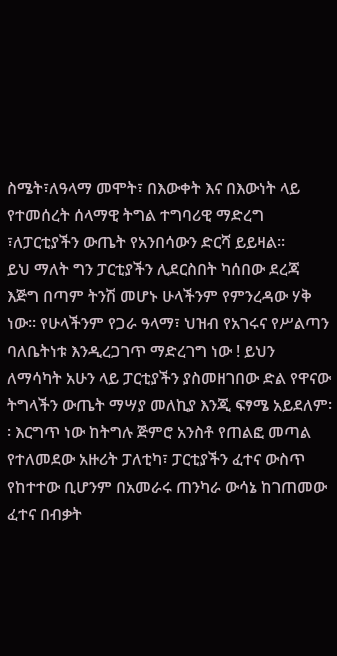ስሜት፣ለዓላማ መሞት፣ በእውቀት እና በእውነት ላይ የተመሰረት ሰላማዊ ትግል ተግባሪዊ ማድረግ ፣ለፓርቲያችን ውጤት የአንበሳውን ድርሻ ይይዛል፡፡
ይህ ማለት ግን ፓርቲያችን ሊደርስበት ካሰበው ደረጃ እጅግ በጣም ትንሽ መሆኑ ሁላችንም የምንረዳው ሃቅ ነው፡፡ የሁላችንም የጋራ ዓላማ፣ ህዝብ የአገሩና የሥልጣን ባለቤትነቱ እንዲረጋገጥ ማድረገግ ነው ! ይህን ለማሳካት አሁን ላይ ፓርቲያችን ያስመዘገበው ድል የዋናው ትግላችን ውጤት ማሣያ መለኪያ እንጂ ፍፃሜ አይደለም፡፡ እርግጥ ነው ከትግሉ ጅምሮ አንስቶ የጠልፎ መጣል የተለመደው አዙሪት ፓለቲካ፣ ፓርቲያችን ፈተና ውስጥ የከተተው ቢሆንም በአመራሩ ጠንካራ ውሳኔ ከገጠመው ፈተና በብቃት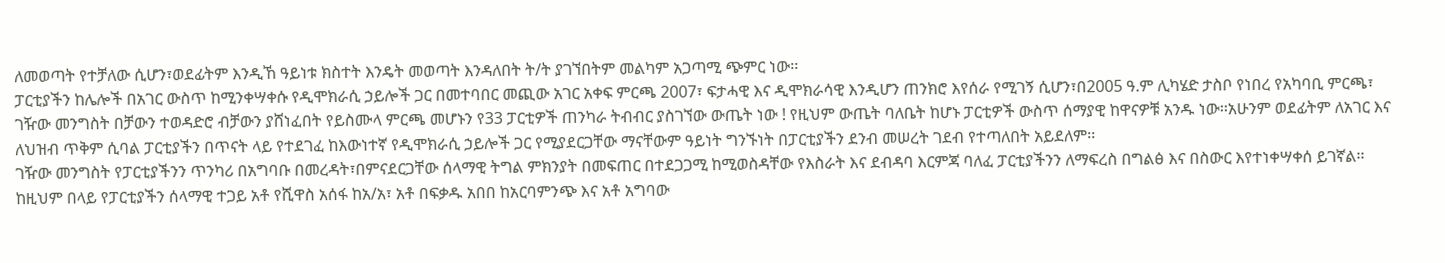ለመወጣት የተቻለው ሲሆን፣ወደፊትም እንዲኸ ዓይነቱ ክስተት እንዴት መወጣት እንዳለበት ት/ት ያገኘበትም መልካም አጋጣሚ ጭምር ነው፡፡
ፓርቲያችን ከሌሎች በአገር ውስጥ ከሚንቀሣቀሱ የዲሞክራሲ ኃይሎች ጋር በመተባበር መጪው አገር አቀፍ ምርጫ 2007፣ ፍታሓዊ እና ዲሞክራሳዊ እንዲሆን ጠንክሮ እየሰራ የሚገኝ ሲሆን፣በ2005 ዓ.ም ሊካሄድ ታስቦ የነበረ የአካባቢ ምርጫ፣ ገዥው መንግስት በቻውን ተወዳድሮ ብቻውን ያሸነፈበት የይስሙላ ምርጫ መሆኑን የ33 ፓርቲዎች ጠንካራ ትብብር ያስገኘው ውጤት ነው ! የዚህም ውጤት ባለቤት ከሆኑ ፓርቲዎች ውስጥ ሰማያዊ ከዋናዎቹ አንዱ ነው፡፡አሁንም ወደፊትም ለአገር እና ለህዝብ ጥቅም ሲባል ፓርቲያችን በጥናት ላይ የተደገፈ ከእውነተኛ የዲሞክራሲ ኃይሎች ጋር የሚያደርጋቸው ማናቸውም ዓይነት ግንኙነት በፓርቲያችን ደንብ መሠረት ገደብ የተጣለበት አይደለም፡፡
ገዥው መንግስት የፓርቲያችንን ጥንካሪ በአግባቡ በመረዳት፣በምናደርጋቸው ሰላማዊ ትግል ምክንያት በመፍጠር በተደጋጋሚ ከሚወስዳቸው የእስራት እና ደብዳባ እርምጃ ባለፈ ፓርቲያችንን ለማፍረስ በግልፅ እና በስውር እየተነቀሣቀሰ ይገኛል፡፡ከዚህም በላይ የፓርቲያችን ሰላማዊ ተጋይ አቶ የሺዋስ አሰፋ ከአ/አ፣ አቶ በፍቃዱ አበበ ከአርባምንጭ እና አቶ አግባው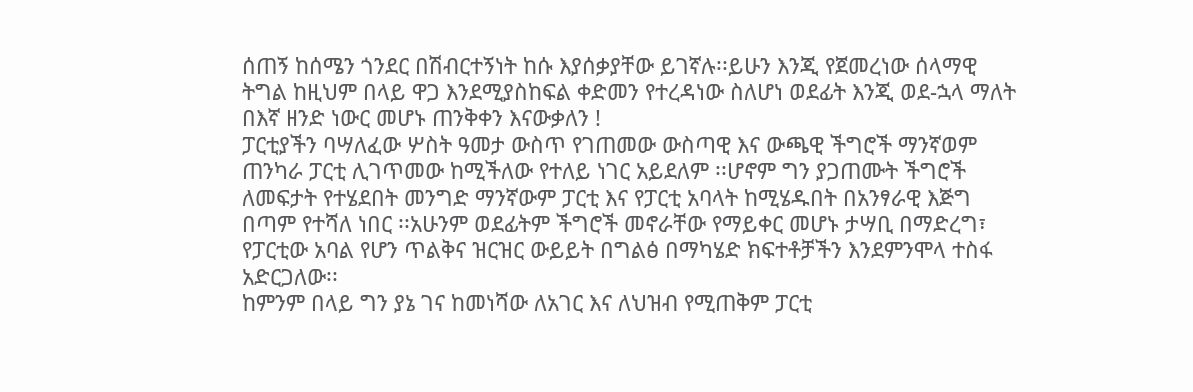ሰጠኝ ከሰሜን ጎንደር በሽብርተኝነት ከሱ እያሰቃያቸው ይገኛሉ፡፡ይሁን እንጂ የጀመረነው ሰላማዊ ትግል ከዚህም በላይ ዋጋ እንደሚያስከፍል ቀድመን የተረዳነው ስለሆነ ወደፊት እንጂ ወደ-ኋላ ማለት በእኛ ዘንድ ነውር መሆኑ ጠንቅቀን እናውቃለን !
ፓርቲያችን ባሣለፈው ሦስት ዓመታ ውስጥ የገጠመው ውስጣዊ እና ውጫዊ ችግሮች ማንኛወም ጠንካራ ፓርቲ ሊገጥመው ከሚችለው የተለይ ነገር አይደለም ፡፡ሆኖም ግን ያጋጠሙት ችግሮች ለመፍታት የተሄደበት መንግድ ማንኛውም ፓርቲ እና የፓርቲ አባላት ከሚሄዱበት በአንፃራዊ እጅግ በጣም የተሻለ ነበር ፡፡አሁንም ወደፊትም ችግሮች መኖራቸው የማይቀር መሆኑ ታሣቢ በማድረግ፣ የፓርቲው አባል የሆን ጥልቅና ዝርዝር ውይይት በግልፅ በማካሄድ ክፍተቶቻችን እንደምንሞላ ተስፋ አድርጋለው፡፡
ከምንም በላይ ግን ያኔ ገና ከመነሻው ለአገር እና ለህዝብ የሚጠቅም ፓርቲ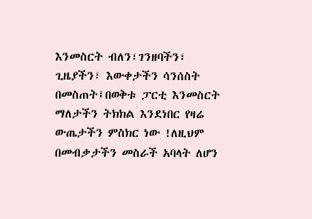እንመስርት ብለን፣ገንዘባችን፣ ጊዜያችን፣ እውቀታችን ሳንሰስት በመስጠት፤በወቅቱ ፓርቲ እንመስርት ማለታችን ትክክል እንደነበር የዛሬ ውጤታችን ምስክር ነው !ለዚህም በመብቃታችን መስራች አባላት ለሆን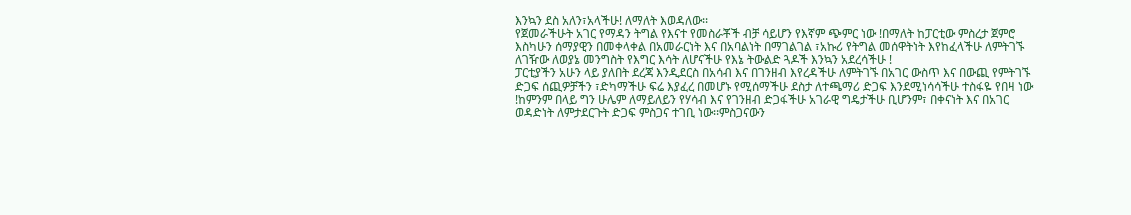እንኳን ደስ አለን፣አላችሁ! ለማለት እወዳለው፡፡
የጀመራችሁት አገር የማዳን ትግል የእናተ የመስራቾች ብቻ ሳይሆን የእኛም ጭምር ነው !በማለት ከፓርቲው ምስረታ ጀምሮ እስካሁን ሰማያዊን በመቀላቀል በአመራርነት እና በአባልነት በማገልገል ፣አኩሪ የትግል መሰዋትነት እየከፈላችሁ ለምትገኙ ለገዥው ለወያኔ መንግስት የእግር እሳት ለሆናችሁ የእኔ ትውልድ ጓዶች እንኳን አደረሳችሁ !
ፓርቲያችን አሁን ላይ ያለበት ደረጃ እንዲደርስ በአሳብ እና በገንዘብ እየረዳችሁ ለምትገኙ በአገር ውስጥ እና በውጪ የምትገኙ ድጋፍ ሰጪዎቻችን ፣ድካማችሁ ፍሬ እያፈረ በመሆኑ የሚሰማችሁ ደስታ ለተጫማሪ ድጋፍ እንደሚነሳሳችሁ ተስፋዬ የበዛ ነው !ከምንም በላይ ግን ሁሌም ለማይለይን የሃሳብ እና የገንዘብ ድጋፋችሁ አገራዊ ግዴታችሁ ቢሆንም፣ በቀናነት እና በአገር ወዳድነት ለምታደርጉት ድጋፍ ምስጋና ተገቢ ነው፡፡ምስጋናውን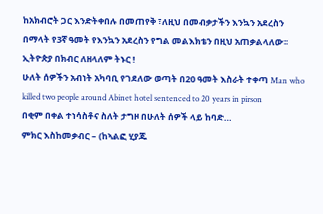ከአክብሮት ጋር እንድትቀበሉ በመጠየቅ ፣ለዚህ በመብቃታችን እንኳን አደረስን በማላት የ3ኛ ዓመት የእንኳን አደረስን የግል መልእክቴን በዚህ አጠቃልላለው፡፡
ኢትዮጵያ በክብር ለዘላለም ትኑር !
ሁለት ሰዎችን አብነት አካባቢ የገደለው ወጣት በ20 ዓመት እስራት ተቀጣ Man who killed two people around Abinet hotel sentenced to 20 years in pirson
በቂም በቀል ተነሳስቶና ስለት ታግዞ በሁለት ሰዎች ላይ ከባድ…
ምክር እስከመቃብር – (ከኣልፎ ሂያጁ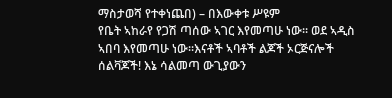ማስታወሻ የተቀነጨበ) – በእውቀቱ ሥዩም
የቤት ኣከራየ የጋሽ ጣሰው ኣገር እየመጣሁ ነው፡፡ ወደ ኣዲስ ኣበባ እየመጣሁ ነው፡፡እናቶች ኣባቶች ልጆች ኦርጅናሎች ሰልቫጆች! እኔ ሳልመጣ ውጊያውን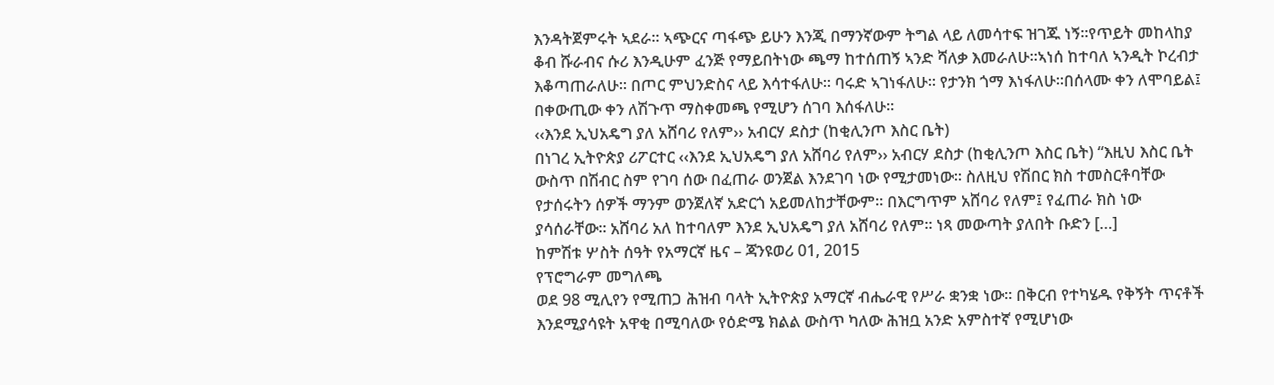እንዳትጀምሩት ኣደራ፡፡ ኣጭርና ጣፋጭ ይሁን እንጂ በማንኛውም ትግል ላይ ለመሳተፍ ዝገጁ ነኝ፡፡የጥይት መከላከያ ቆብ ሹራብና ሱሪ እንዲሁም ፈንጅ የማይበትነው ጫማ ከተሰጠኝ ኣንድ ሻለቃ እመራለሁ፡፡ኣነሰ ከተባለ ኣንዲት ኮረብታ እቆጣጠራለሁ፡፡ በጦር ምህንድስና ላይ እሳተፋለሁ፡፡ ባሩድ ኣገነፋለሁ፡፡ የታንክ ጎማ እነፋለሁ፡፡በሰላሙ ቀን ለሞባይል፤ በቀውጢው ቀን ለሽጉጥ ማስቀመጫ የሚሆን ሰገባ እሰፋለሁ፡፡
‹‹እንደ ኢህአዴግ ያለ አሸባሪ የለም›› አብርሃ ደስታ (ከቂሊንጦ እስር ቤት)
በነገረ ኢትዮጵያ ሪፖርተር ‹‹እንደ ኢህአዴግ ያለ አሸባሪ የለም›› አብርሃ ደስታ (ከቂሊንጦ እስር ቤት) “እዚህ እስር ቤት ውስጥ በሽብር ስም የገባ ሰው በፈጠራ ወንጀል እንደገባ ነው የሚታመነው፡፡ ስለዚህ የሽበር ክስ ተመስርቶባቸው የታሰሩትን ሰዎች ማንም ወንጀለኛ አድርጎ አይመለከታቸውም፡፡ በእርግጥም አሸባሪ የለም፤ የፈጠራ ክስ ነው ያሳሰራቸው፡፡ አሸባሪ አለ ከተባለም እንደ ኢህአዴግ ያለ አሸባሪ የለም፡፡ ነጻ መውጣት ያለበት ቡድን […]
ከምሽቱ ሦስት ሰዓት የአማርኛ ዜና – ጃንዩወሪ 01, 2015
የፕሮግራም መግለጫ
ወደ 98 ሚሊየን የሚጠጋ ሕዝብ ባላት ኢትዮጵያ አማርኛ ብሔራዊ የሥራ ቋንቋ ነው፡፡ በቅርብ የተካሄዱ የቅኝት ጥናቶች እንደሚያሳዩት አዋቂ በሚባለው የዕድሜ ክልል ውስጥ ካለው ሕዝቧ አንድ አምስተኛ የሚሆነው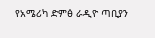የአሜሪካ ድምፅ ራዲዮ ጣቢያን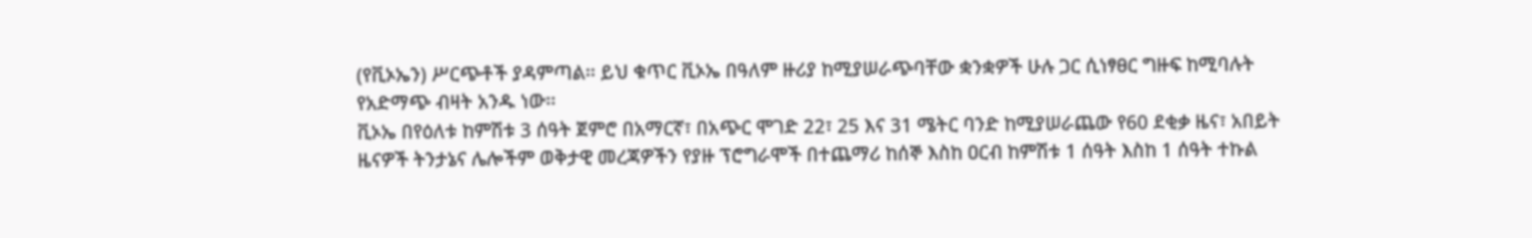(የቪኦኤን) ሥርጭቶች ያዳምጣል፡፡ ይህ ቁጥር ቪኦኤ በዓለም ዙሪያ ከሚያሠራጭባቸው ቋንቋዎች ሁሉ ጋር ሲነፃፀር ግዙፍ ከሚባሉት የአድማጭ ብዛት አንዱ ነው፡፡
ቪኦኤ በየዕለቱ ከምሽቱ 3 ሰዓት ጀምሮ በአማርኛ፣ በአጭር ሞገድ 22፣ 25 እና 31 ሜትር ባንድ ከሚያሠራጨው የ60 ደቂቃ ዜና፣ አበይት ዜናዎች ትንታኔና ሌሎችም ወቅታዊ መረጃዎችን የያዙ ፕሮግራሞች በተጨማሪ ከሰኞ እስከ ዐርብ ከምሽቱ 1 ሰዓት እስከ 1 ሰዓት ተኩል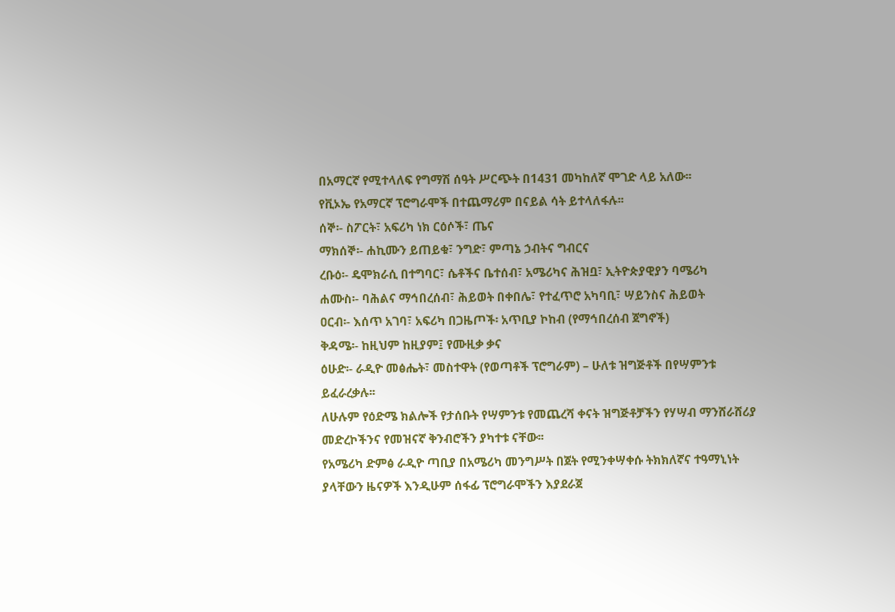በአማርኛ የሚተላለፍ የግማሽ ሰዓት ሥርጭት በ1431 መካከለኛ ሞገድ ላይ አለው፡፡
የቪኦኤ የአማርኛ ፕሮግራሞች በተጨማሪም በናይል ሳት ይተላለፋሉ፡፡
ሰኞ፡- ስፖርት፣ አፍሪካ ነክ ርዕሶች፣ ጤና
ማክሰኞ፡- ሐኪሙን ይጠይቁ፣ ንግድ፣ ምጣኔ ኃብትና ግብርና
ረቡዕ፡- ዴሞክራሲ በተግባር፣ ሴቶችና ቤተሰብ፣ አሜሪካና ሕዝቧ፣ ኢትዮጵያዊያን ባሜሪካ
ሐሙስ፡- ባሕልና ማኅበረሰብ፣ ሕይወት በቀበሌ፣ የተፈጥሮ አካባቢ፣ ሣይንስና ሕይወት
ዐርብ፡- እሰጥ አገባ፣ አፍሪካ በጋዜጦች፡ አጥቢያ ኮከብ (የማኅበረሰብ ጀግኖች)
ቅዳሜ፡- ከዚህም ከዚያም፤ የሙዚቃ ቃና
ዕሁድ፡- ራዲዮ መፅሔት፣ መስተዋት (የወጣቶች ፕሮግራም) – ሁለቱ ዝግጅቶች በየሣምንቱ ይፈራረቃሉ፡፡
ለሁሉም የዕድሜ ክልሎች የታሰቡት የሣምንቱ የመጨረሻ ቀናት ዝግጅቶቻችን የሃሣብ ማንሸራሸሪያ መድረኮችንና የመዝናኛ ቅንብሮችን ያካተቱ ናቸው፡፡
የአሜሪካ ድምፅ ራዲዮ ጣቢያ በአሜሪካ መንግሥት በጀት የሚንቀሣቀሱ ትክክለኛና ተዓማኒነት ያላቸውን ዜናዎች እንዲሁም ሰፋፊ ፕሮግራሞችን እያደራጀ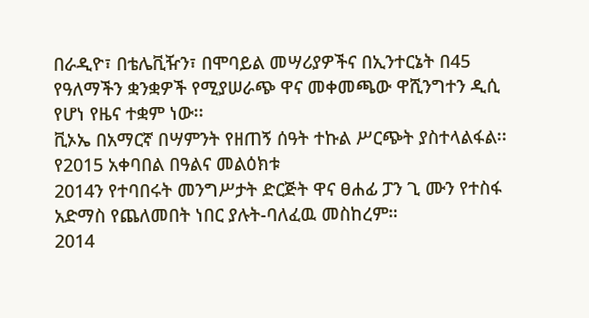በራዲዮ፣ በቴሌቪዥን፣ በሞባይል መሣሪያዎችና በኢንተርኔት በ45 የዓለማችን ቋንቋዎች የሚያሠራጭ ዋና መቀመጫው ዋሺንግተን ዲሲ የሆነ የዜና ተቋም ነው፡፡
ቪኦኤ በአማርኛ በሣምንት የዘጠኝ ሰዓት ተኩል ሥርጭት ያስተላልፋል፡፡
የ2015 አቀባበል በዓልና መልዕክቱ
2014ን የተባበሩት መንግሥታት ድርጅት ዋና ፀሐፊ ፓን ጊ ሙን የተስፋ አድማስ የጨለመበት ነበር ያሉት-ባለፈዉ መስከረም።
2014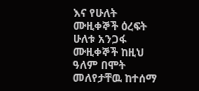እና የሁለት ሙዚቀኞች ዕረፍት
ሁለቱ አንጋፋ ሙዚቀኞች ከዚህ ዓለም በሞት መለየታቸዉ ከተሰማ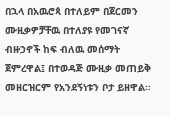በኋላ በአዉሮጳ በተለይም በጀርመን ሙዚቃዎቻቸዉ በተለያዩ የመገናኛ ብዙኃኖች ከፍ ብለዉ መሰማት ጀምረዋል፤ በተወዳጅ ሙዚቃ መጠይቅ መዘርዝርም የአንደኝነቱን ቦታ ይዘዋል።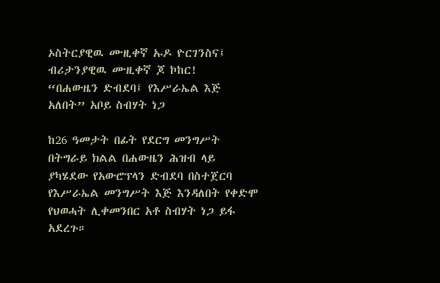ኦስትርያዊዉ ሙዚቀኛ ኡዶ ዮርገንስና፤ ብሪታንያዊዉ ሙዚቀኛ ጆ ኮከር!
“በሐውዜን ድብደባ፤ የእሥራኤል እጅ አለበት” አቦይ ስብሃት ነጋ

ከ26 ዓመታት በፊት የደርግ መንግሥት በትግራይ ክልል በሐውዜን ሕዝብ ላይ ያካሄደው የአውሮፕላን ድብደባ በስተጀርባ የእሥራኤል መንግሥት እጅ እንዳለበት የቀድሞ የህወሓት ሊቀመንበር አቶ ስብሃት ነጋ ይፋ አደረጉ።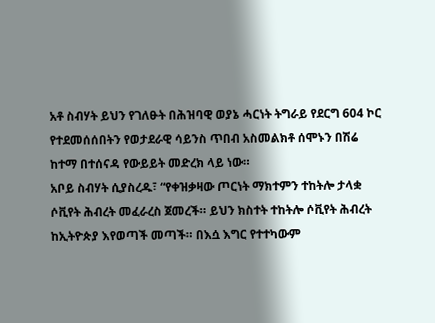አቶ ስብሃት ይህን የገለፁት በሕዝባዊ ወያኔ ሓርነት ትግራይ የደርግ 604 ኮር የተደመሰሰበትን የወታደራዊ ሳይንስ ጥበብ አስመልክቶ ሰሞኑን በሽሬ ከተማ በተሰናዳ የውይይት መድረክ ላይ ነው።
አቦይ ስብሃት ሲያስረዱ፣ “የቀዝቃዛው ጦርነት ማክተምን ተከትሎ ታላቋ ሶቪየት ሕብረት መፈራረስ ጀመረች። ይህን ክስተት ተከትሎ ሶቪየት ሕብረት ከኢትዮጵያ እየወጣች መጣች። በእሷ እግር የተተካውም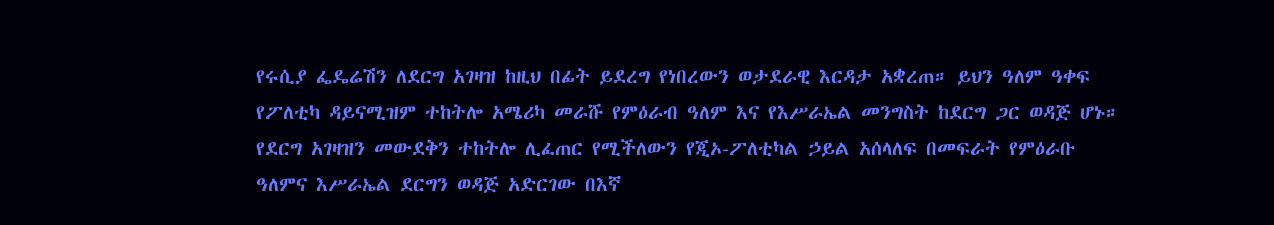የሩሲያ ፌዴሬሽን ለደርግ አገዛዝ ከዚህ በፊት ይደረግ የነበረውን ወታደራዊ እርዳታ አቋረጠ። ይህን ዓለም ዓቀፍ የፖለቲካ ዳይናሚዝም ተከትሎ አሜሪካ መራሹ የምዕራብ ዓለም እና የእሥራኤል መንግስት ከደርግ ጋር ወዳጅ ሆኑ። የደርግ አገዛዝን መውደቅን ተከትሎ ሊፈጠር የሚችለውን የጂኦ-ፖለቲካል ኃይል አሰላለፍ በመፍራት የምዕራቡ ዓለምና እሥራኤል ደርግን ወዳጅ አድርገው በእኛ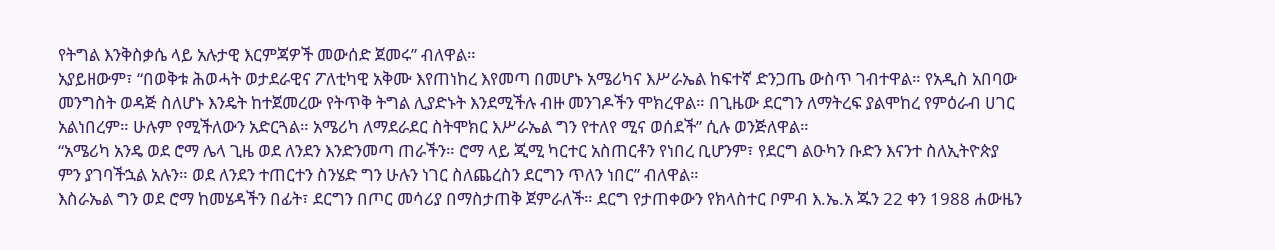የትግል እንቅስቃሴ ላይ አሉታዊ እርምጃዎች መውሰድ ጀመሩ” ብለዋል።
አያይዘውም፣ “በወቅቱ ሕወሓት ወታደራዊና ፖለቲካዊ አቅሙ እየጠነከረ እየመጣ በመሆኑ አሜሪካና እሥራኤል ከፍተኛ ድንጋጤ ውስጥ ገብተዋል። የአዲስ አበባው መንግስት ወዳጅ ስለሆኑ እንዴት ከተጀመረው የትጥቅ ትግል ሊያድኑት እንደሚችሉ ብዙ መንገዶችን ሞክረዋል። በጊዜው ደርግን ለማትረፍ ያልሞከረ የምዕራብ ሀገር አልነበረም። ሁሉም የሚችለውን አድርጓል። አሜሪካ ለማደራደር ስትሞክር እሥራኤል ግን የተለየ ሚና ወሰደች” ሲሉ ወንጅለዋል።
“አሜሪካ አንዴ ወደ ሮማ ሌላ ጊዜ ወደ ለንደን እንድንመጣ ጠራችን። ሮማ ላይ ጂሚ ካርተር አስጠርቶን የነበረ ቢሆንም፣ የደርግ ልዑካን ቡድን እናንተ ስለኢትዮጵያ ምን ያገባችኋል አሉን። ወደ ለንደን ተጠርተን ስንሄድ ግን ሁሉን ነገር ስለጨረስን ደርግን ጥለን ነበር” ብለዋል።
እስራኤል ግን ወደ ሮማ ከመሄዳችን በፊት፣ ደርግን በጦር መሳሪያ በማስታጠቅ ጀምራለች። ደርግ የታጠቀውን የክላስተር ቦምብ እ.ኤ.አ ጁን 22 ቀን 1988 ሐውዜን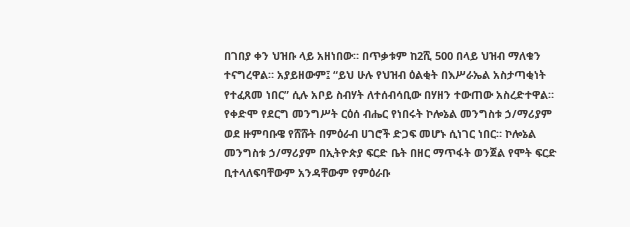በገበያ ቀን ህዝቡ ላይ አዘነበው። በጥቃቱም ከ2ሺ 500 በላይ ህዝብ ማለቁን ተናግረዋል። አያይዘውም፤ “ይህ ሁሉ የህዝብ ዕልቂት በእሥራኤል አስታጣቂነት የተፈጸመ ነበር” ሲሉ አቦይ ስብሃት ለተሰብሳቢው በሃዘን ተውጠው አስረድተዋል።
የቀድሞ የደርግ መንግሥት ርዕሰ ብሔር የነበሩት ኮሎኔል መንግስቱ ኃ/ማሪያም ወደ ዙምባቡዌ የሸሹት በምዕራብ ሀገሮች ድጋፍ መሆኑ ሲነገር ነበር። ኮሎኔል መንግስቱ ኃ/ማሪያም በኢትዮጵያ ፍርድ ቤት በዘር ማጥፋት ወንጀል የሞት ፍርድ ቢተላለፍባቸውም አንዳቸውም የምዕራቡ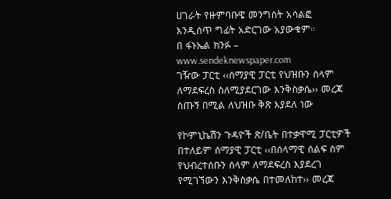ሀገራት የዙምባቡዌ መንግስት አሳልፎ እንዲሰጥ ግፊት አድርገው አያውቁም።
በ ፋኑኤል ክንፉ – www.sendeknewspaper.com
ገዥው ፓርቲ ‹‹ሰማያዊ ፓርቲ የህዝቡን ሰላም ለማደፍረስ ስለሚያደርገው እንቅስቃሴ›› መረጃ ስጡኝ በሚል ለህዝቡ ቅጽ እያደለ ነው

የኮምኒኬሽን ጉዳዮች ጽ/ቤት በተቃዋሚ ፓርቲዎች በተለይም ሰማያዊ ፓርቲ ‹‹በሰላማዊ ሰልፍ ስም የህብረተሰቡን ሰላም ለማደፍረስ እያደረገ የሚገኘውን እንቅስቃሴ በተመለከተ›› መረጃ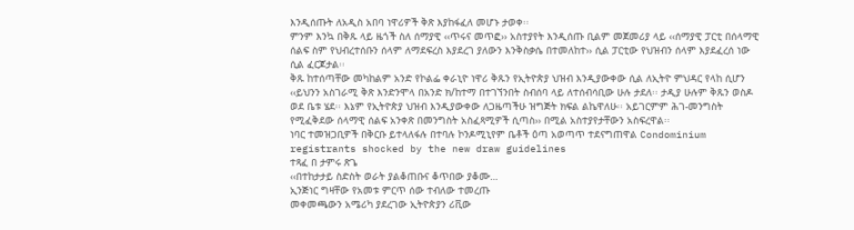እንዲሰጡት ለአዲስ አበባ ነዋሪዎች ቅጽ እያከፋፈለ መሆኑ ታወቀ፡፡
ምንም እንኳ በቅጹ ላይ ዜጎች ስለ ሰማያዊ ‹‹ጥሩና መጥፎ›› አስተያየት እንዲሰጡ ቢልም መጀመሪያ ላይ ‹‹ሰማያዊ ፓርቲ በሰላማዊ ሰልፍ ስም የህብረተሰቡን ሰላም ለማደፍረስ እያደረገ ያለውን እንቅስቃሴ በተመለከተ›› ሲል ፓርቲው የህዝብን ሰላም እያደፈረሰ ነው ሲል ፈርጆታል፡፡
ቅጹ ከተሰጣቸው መካከልም አንድ የኮልፌ ቀራኒዮ ነዋሪ ቅጹን የኢትዮጵያ ህዝብ እንዲያውቀው ሲል ለኢትዮ ምህዳር የላከ ሲሆን ‹‹ይህንን አስገራሚ ቅጽ እንድንሞላ በአንድ ክ/ከተማ በተገኘንበት ስብሰባ ላይ ለተሰብሳቢው ሁሉ ታደለ፡፡ ታዲያ ሁሉም ቅጹን ወስዶ ወደ ቤቱ ሄደ፡፡ እኔም የኢትዮጵያ ህዝብ እንዲያውቀው ለጋዜጣችሁ ዝግጅት ክፍል ልኬዋለሁ፡፡ አይገርምም ሕገ-መንግስት የሚፈቅደው ሰላማዊ ሰልፍ አንቀጽ በመንግስት አስፈጻሚዎች ሲጣስ›› በሚል አስተያየታቸውን አስፍረዋል፡፡
ነባር ተመዝጋቢዎች በቅርቡ ይተላለፋሉ በተባሉ ኮንዶሚኒየም ቤቶች ዕጣ አወጣጥ ተደናግጠዋል Condominium registrants shocked by the new draw guidelines
ተጻፈ በ ታምሩ ጽጌ
‹‹በተከታታይ ስድስት ወራት ያልቆጠቡና ቆጥበው ያቆሙ…
ኢንጅነር ግዛቸው የአመቱ ምርጥ ሰው ተብለው ተመረጡ
መቀመጫውን አሜሪካ ያደረገው ኢትዮጵያን ሪቪው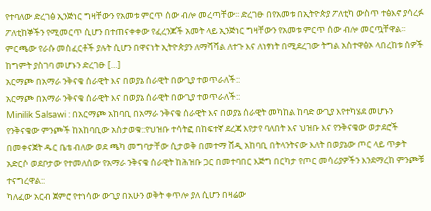የተባለው ድረገፅ ኢንጅነር ግዛቸውን የአመቱ ምርጥ ሰው ብሎ መረጣቸው፡፡ ድረገፁ በየአመቱ በኢትዮጵያ ፖለቲካ ውስጥ ተፅእኖ ያሳረፉ ፖለቲከኞችን የሚመርጥ ሲሆን በተጠናቀቀው የፈረንጆች አመት ላይ ኢንጅነር ግዛቸውን የአመቱ ምርጥ ሰው ብሎ መርጧቸዋል፡፡ ምርጫው የራሱ መስፈርቶች ያሉት ሲሆን በዋናነት ኢትዮጵያን ለማሻሻል ለተጉ እና ለነፃነት በሚደረገው ትግል አስተዋፅኦ ላበረከቱ ሰዎች ከግምት ያስገባ መሆኑን ድረገፁ […]
አርማጮ በአማራ ንቅናቄ ሰራዊት እና በወያኔ ሰራዊት በውጊያ ተወጥራለች::
አርማጮ በአማራ ንቅናቄ ሰራዊት እና በወያኔ ሰራዊት በውጊያ ተወጥራለች::
Minilik Salsawi : በአርማጮ አከባቢ በአማራ ንቅናቄ ሰራዊት እና በወያኔ ሰራዊት መካከል ከባድ ውጊያ እየተካሄደ መሆኑን የንቅናቄው ምንጮች ከአከባቢው አስታወቁ::የህዝቡ ተሳትፎ በከፍተኛ ደረጃ እየታየ ባለበት እና ህዝቡ እና የንቅናቄው ወታደሮች በመቀናጀት ዱር ቤቴ ብለው ወደ ጫካ መግባታቸው ሲታወቅ በመተማ ሸዲ አከባቢ በትላንትናው እለት በወያኔው ጦር ላይ ጥቃት አድርሶ ወደቦታው የተመለሰው የአማራ ንቅናቄ ሰራዊት ከሕዝቡ ጋር በመተባበር እጅግ በርካታ የጦር መሳሪያዎችን እንደማረከ ምንጮቹ ተናግረዋል::
ካለፈው አርብ ጀምሮ የተነሳው ውጊያ በአሁን ወቅት ቀጥሎ ያለ ሲሆን በዛሬው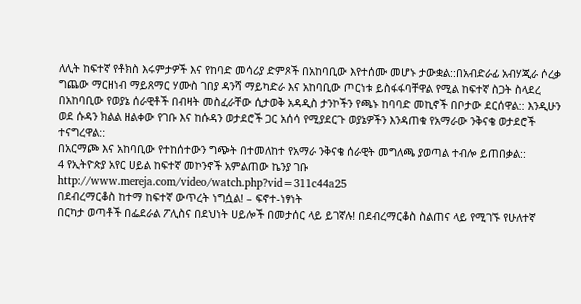ለሊት ከፍተኛ የቶክስ እሩምታዎች እና የከባድ መሳሪያ ድምጾች በአከባቢው እየተሰሙ መሆኑ ታውቋል::በአብድራፊ አብሃጂራ ሶረቃ ግጨው ማርዘነብ ማይጸማር ሃሙስ ገበያ ዳንሻ ማይካድራ እና አከባቢው ጦርነቱ ይስፋፋባቸዋል የሚል ከፍተኛ ስጋት ስላደረ በአከባቢው የወያኔ ሰራዊቶች በብዛት መስፈራቸው ሲታወቅ አዳዲስ ታንኮችን የጫኑ ከባባድ መኪኖች በቦታው ደርሰዋል:: እንዲሁን ወደ ሱዳን ክልል ዘልቀው የገቡ እና ከሱዳን ወታደሮች ጋር አሰሳ የሚያደርጉ ወያኔዎችን እንዳጠቁ የአማራው ንቅናቄ ወታደሮች ተናግረዋል::
በአርማጮ እና አከባቢው የተከሰተውን ግጭት በተመለከተ የአማራ ንቅናቄ ሰራዊት መግለጫ ያወጣል ተብሎ ይጠበቃል::
4 የኢትዮጵያ አየር ሀይል ከፍተኛ መኮንኖች አምልጠው ኬንያ ገቡ
http://www.mereja.com/video/watch.php?vid=311c44a25
በደብረማርቆስ ከተማ ከፍተኛ ውጥረት ነግሷል! – ፍኖተ-ነፃነት
በርካታ ወጣቶች በፌደራል ፖሊስና በደህነት ሀይሎች በመታሰር ላይ ይገኛሉ! በደብረማርቆስ ስልጠና ላይ የሚገኙ የሁለተኛ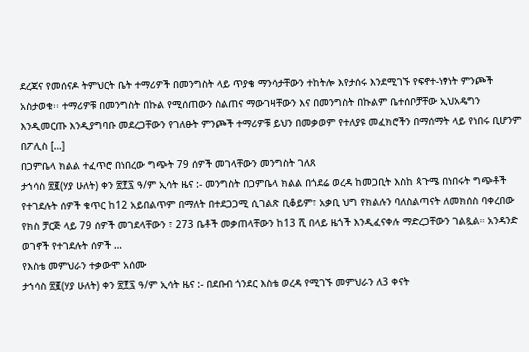ደረጃና የመሰናዶ ትምህርት ቤት ተማሪዎች በመንግስት ላይ ጥያቄ ማንሳታቸውን ተከትሎ እየታሰሩ እንደሚገኙ የፍኖተ-ነፃነት ምንጮች አስታወቁ፡፡ ተማሪዎቹ በመንግስት በኩል የሚሰጠውን ስልጠና ማውገዛቸውን እና በመንግስት በኩልም ቤተሰቦቻቸው ኢህአዴግን እንዲመርጡ እንዲያግባቡ መደረጋቸውን የገለፁት ምንጮች ተማሪዎቹ ይህን በመቃወም የተለያዩ መፈክሮችን በማሰማት ላይ የነበሩ ቢሆንም በፖሊስ […]
በጋምቤላ ክልል ተፈጥሮ በነበረው ግጭት 79 ሰዎች መገላቸውን መንግስት ገለጸ
ታኀሳስ ፳፪(ሃያ ሁለት) ቀን ፳፻፯ ዓ/ም ኢሳት ዜና :- መንግስት በጋምቤላ ክልል በጎደሬ ወረዳ ከመጋቢት እስከ ጳጉሜ በነበሩት ግጭቶች የተገደሉት ሰዎች ቁጥር ከ12 አይበልጥም በማለት በተደጋጋሚ ሲገልጽ ቢቆይም፣ አቃቢ ህግ የክልሉን ባለስልጣናት ለመክሰስ ባቀረበው የክስ ቻርጅ ላይ 79 ሰዎች መገደላቸውን ፣ 273 ቤቶች መቃጠላቸውን ከ13 ሺ በላይ ዜጎች እንዲፈናቀሉ ማድረጋቸውን ገልጿል። አንዳንድ ወገኖች የተገደሉት ሰዎች …
የእስቴ መምህራን ተቃውሞ አሰሙ
ታኀሳስ ፳፪(ሃያ ሁለት) ቀን ፳፻፯ ዓ/ም ኢሳት ዜና :- በደቡብ ጎንደር እስቴ ወረዳ የሚገኙ መምህራን ለ3 ቀናት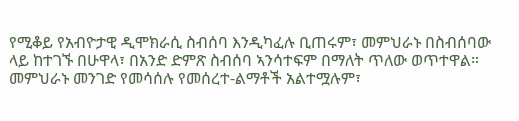የሚቆይ የአብዮታዊ ዲሞክራሲ ስብሰባ እንዲካፈሉ ቢጠሩም፣ መምህራኑ በስብሰባው ላይ ከተገኙ በሁዋላ፣ በአንድ ድምጽ ስብሰባ ኣንሳተፍም በማለት ጥለው ወጥተዋል። መምህራኑ መንገድ የመሳሰሉ የመሰረተ-ልማቶች አልተሟሉም፣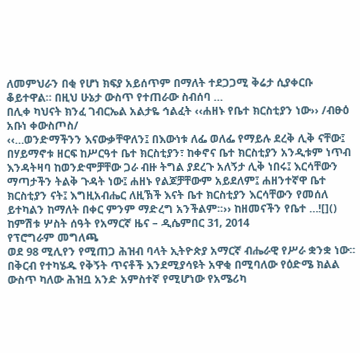ለመምህራን በቂ የሆነ ክፍያ አይሰጥም በማለት ተደጋጋሚ ቅሬታ ሲያቀርቡ ቆይተዋል። በዚህ ሁኔታ ውስጥ የተጠራው ስብሰባ …
በሊቀ ካህናት ክንፈ ገብርኤል አልታዬ ኅልፈት ‹‹ሐዘኑ የቤተ ክርስቲያን ነው›› /ብፁዕ አቡነ ቀውስጦስ/
‹‹…ወንድማችንን እናውቃቸዋለን፤ በእውነቱ ለፌ ወለፌ የማይሉ ደረቅ ሊቅ ናቸው፤ በሃይማኖቱ ዘርፍ ከሥርዓተ ቤተ ክርስቲያን፣ ከቀኖና ቤተ ክርስቲያን አንዲቱም ነጥብ እንዳትዛባ ከወንድሞቻቸው ጋራ ብዙ ትግል ያደረጉ አለኝታ ሊቅ ነበሩ፤ እርሳቸውን ማጣታችን ትልቅ ጉዳት ነው፤ ሐዘኑ የልጆቻቸውም አይደለም፤ ሐዘንተኛዋ ቤተ ክርስቲያን ናት፤ እግዚአብሔር ለዚኽች እናት ቤተ ክርስቲያን እርሳቸውን የመሰለ ይተካልን ከማለት በቀር ምንም ማድረግ አንችልም፡፡›› ከዘመናችን የቤተ …![]()
ከምሽቱ ሦስት ሰዓት የአማርኛ ዜና – ዲሴምበር 31, 2014
የፕሮግራም መግለጫ
ወደ 98 ሚሊየን የሚጠጋ ሕዝብ ባላት ኢትዮጵያ አማርኛ ብሔራዊ የሥራ ቋንቋ ነው፡፡ በቅርብ የተካሄዱ የቅኝት ጥናቶች እንደሚያሳዩት አዋቂ በሚባለው የዕድሜ ክልል ውስጥ ካለው ሕዝቧ አንድ አምስተኛ የሚሆነው የአሜሪካ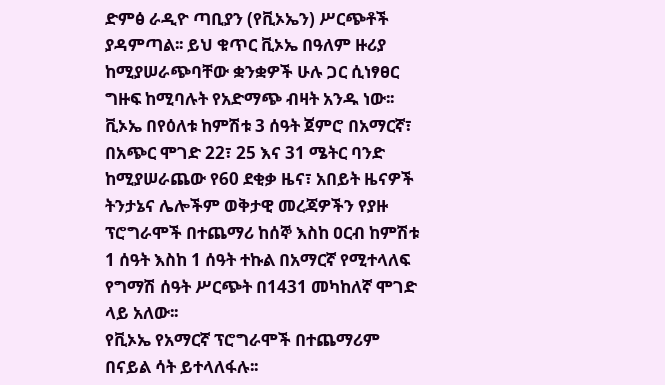ድምፅ ራዲዮ ጣቢያን (የቪኦኤን) ሥርጭቶች ያዳምጣል፡፡ ይህ ቁጥር ቪኦኤ በዓለም ዙሪያ ከሚያሠራጭባቸው ቋንቋዎች ሁሉ ጋር ሲነፃፀር ግዙፍ ከሚባሉት የአድማጭ ብዛት አንዱ ነው፡፡
ቪኦኤ በየዕለቱ ከምሽቱ 3 ሰዓት ጀምሮ በአማርኛ፣ በአጭር ሞገድ 22፣ 25 እና 31 ሜትር ባንድ ከሚያሠራጨው የ60 ደቂቃ ዜና፣ አበይት ዜናዎች ትንታኔና ሌሎችም ወቅታዊ መረጃዎችን የያዙ ፕሮግራሞች በተጨማሪ ከሰኞ እስከ ዐርብ ከምሽቱ 1 ሰዓት እስከ 1 ሰዓት ተኩል በአማርኛ የሚተላለፍ የግማሽ ሰዓት ሥርጭት በ1431 መካከለኛ ሞገድ ላይ አለው፡፡
የቪኦኤ የአማርኛ ፕሮግራሞች በተጨማሪም በናይል ሳት ይተላለፋሉ፡፡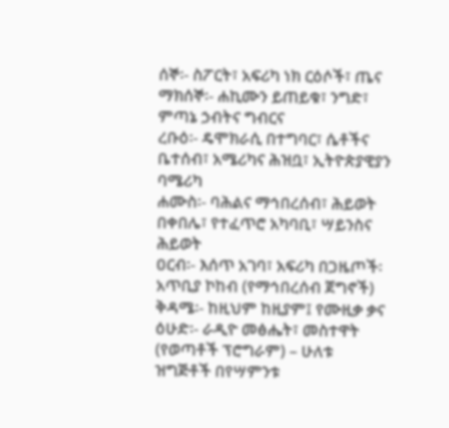ሰኞ፡- ስፖርት፣ አፍሪካ ነክ ርዕሶች፣ ጤና
ማክሰኞ፡- ሐኪሙን ይጠይቁ፣ ንግድ፣ ምጣኔ ኃብትና ግብርና
ረቡዕ፡- ዴሞክራሲ በተግባር፣ ሴቶችና ቤተሰብ፣ አሜሪካና ሕዝቧ፣ ኢትዮጵያዊያን ባሜሪካ
ሐሙስ፡- ባሕልና ማኅበረሰብ፣ ሕይወት በቀበሌ፣ የተፈጥሮ አካባቢ፣ ሣይንስና ሕይወት
ዐርብ፡- እሰጥ አገባ፣ አፍሪካ በጋዜጦች፡ አጥቢያ ኮከብ (የማኅበረሰብ ጀግኖች)
ቅዳሜ፡- ከዚህም ከዚያም፤ የሙዚቃ ቃና
ዕሁድ፡- ራዲዮ መፅሔት፣ መስተዋት (የወጣቶች ፕሮግራም) – ሁለቱ ዝግጅቶች በየሣምንቱ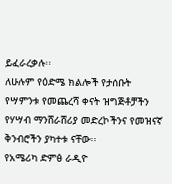ይፈራረቃሉ፡፡
ለሁሉም የዕድሜ ክልሎች የታሰቡት የሣምንቱ የመጨረሻ ቀናት ዝግጅቶቻችን የሃሣብ ማንሸራሸሪያ መድረኮችንና የመዝናኛ ቅንብሮችን ያካተቱ ናቸው፡፡
የአሜሪካ ድምፅ ራዲዮ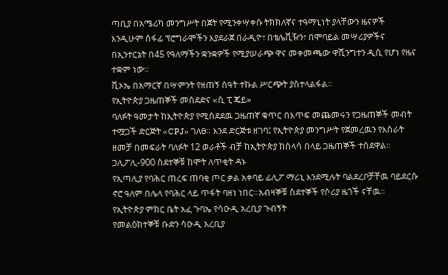ጣቢያ በአሜሪካ መንግሥት በጀት የሚንቀሣቀሱ ትክክለኛና ተዓማኒነት ያላቸውን ዜናዎች እንዲሁም ሰፋፊ ፕሮግራሞችን እያደራጀ በራዲዮ፣ በቴሌቪዥን፣ በሞባይል መሣሪያዎችና በኢንተርኔት በ45 የዓለማችን ቋንቋዎች የሚያሠራጭ ዋና መቀመጫው ዋሺንግተን ዲሲ የሆነ የዜና ተቋም ነው፡፡
ቪኦኤ በአማርኛ በሣምንት የዘጠኝ ሰዓት ተኩል ሥርጭት ያስተላልፋል፡፡
የኢትዮጵያ ጋዜጠኞች መሰደድና «ሲ ፒ ጄይ»
ባለፉት ዓመታት ከኢትዮጵያ የሚሰደደዉ ጋዜጠኛ ቁጥር በእጥፍ መጨመሩን የጋዜጠኞች መብት ተሟጋች ድርጅት «CPJ» ገለፀ። እንደ ድርጅቱ ዘገባ፤ የኢትዮጵያ መንግሥት የጀመረዉን የእስራት ዘመቻ በመፍራት ባለፉት 12 ወራቶች ብቻ ከኢትዮጵያ ከሰላሳ በላይ ጋዜጠኞች ተሰደዋል።
ጋሊፖሊ-900 ስደተኞቹ ከሞት ለጥቂት ዳኑ
የኢጣሊያ የባሕር ጠረፍ ጠባቂ ጦር ቃል አቀባይ ፊሊፖ ማሪኒ እንደሚሉት ባልደረቦቻቸዉ ባይደርሱ ኖሮ ዓለም በሌላ የባሕር ላይ ጥፋት ባዘነ ነበር።አብዛኞቹ ስደተኞች የሶሪያ ዜጎች ናቸዉ።
የኢትዮጵያ ምክር ቤት አፈ ጉባኤ የሳዑዲ አረቢያ ጉብኝት
የመልዕክተኞቹ ቡድን ሳዑዲ አረቢያ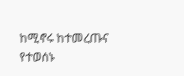ከሚኖሩ ከተመረጡና የተወሰኑ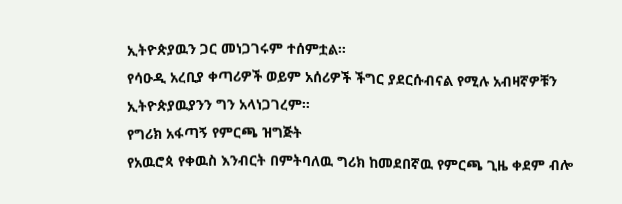ኢትዮጵያዉን ጋር መነጋገሩም ተሰምቷል።
የሳዑዲ አረቢያ ቀጣሪዎች ወይም አሰሪዎች ችግር ያደርሱብናል የሚሉ አብዛኛዎቹን ኢትዮጵያዉያንን ግን አላነጋገረም።
የግሪክ አፋጣኝ የምርጫ ዝግጅት
የአዉሮጳ የቀዉስ እንብርት በምትባለዉ ግሪክ ከመደበኛዉ የምርጫ ጊዜ ቀደም ብሎ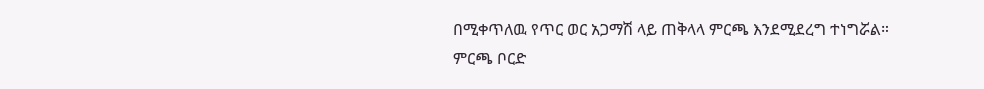በሚቀጥለዉ የጥር ወር አጋማሽ ላይ ጠቅላላ ምርጫ እንደሚደረግ ተነግሯል።
ምርጫ ቦርድ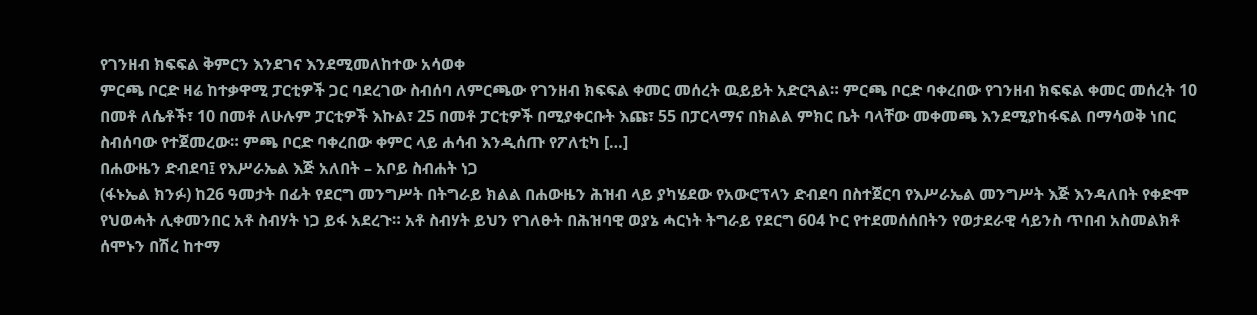የገንዘብ ክፍፍል ቅምርን እንደገና እንደሚመለከተው አሳወቀ
ምርጫ ቦርድ ዛሬ ከተቃዋሚ ፓርቲዎች ጋር ባደረገው ስብሰባ ለምርጫው የገንዘብ ክፍፍል ቀመር መሰረት ዉይይት አድርጓል። ምርጫ ቦርድ ባቀረበው የገንዘብ ክፍፍል ቀመር መሰረት 10 በመቶ ለሴቶች፣ 10 በመቶ ለሁሉም ፓርቲዎች እኩል፣ 25 በመቶ ፓርቲዎች በሚያቀርቡት እጩ፣ 55 በፓርላማና በክልል ምክር ቤት ባላቸው መቀመጫ እንደሚያከፋፍል በማሳወቅ ነበር ስብሰባው የተጀመረው። ምጫ ቦርድ ባቀረበው ቀምር ላይ ሐሳብ እንዲሰጡ የፖለቲካ […]
በሐውዜን ድብደባ፤ የእሥራኤል እጅ አለበት – አቦይ ስብሐት ነጋ
(ፋኑኤል ክንፉ) ከ26 ዓመታት በፊት የደርግ መንግሥት በትግራይ ክልል በሐውዜን ሕዝብ ላይ ያካሄደው የአውሮፕላን ድብደባ በስተጀርባ የእሥራኤል መንግሥት እጅ እንዳለበት የቀድሞ የህወሓት ሊቀመንበር አቶ ስብሃት ነጋ ይፋ አደረጉ። አቶ ስብሃት ይህን የገለፁት በሕዝባዊ ወያኔ ሓርነት ትግራይ የደርግ 604 ኮር የተደመሰሰበትን የወታደራዊ ሳይንስ ጥበብ አስመልክቶ ሰሞኑን በሽረ ከተማ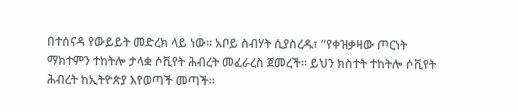በተሰናዳ የውይይት መድረክ ላይ ነው። አቦይ ስብሃት ሲያስረዱ፣ “የቀዝቃዛው ጦርነት ማክተምን ተከትሎ ታላቋ ሶቪየት ሕብረት መፈራረስ ጀመረች። ይህን ክስተት ተከትሎ ሶቪየት ሕብረት ከኢትዮጵያ እየወጣች መጣች።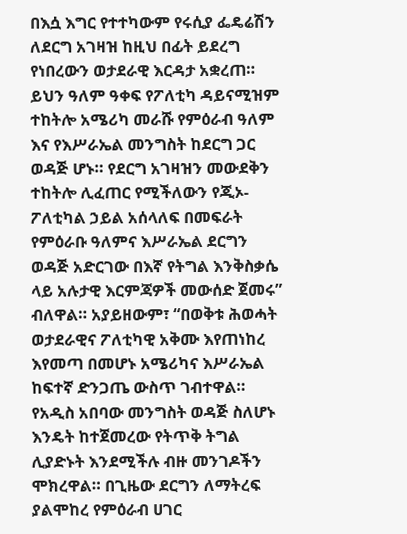በእሷ እግር የተተካውም የሩሲያ ፌዴሬሽን ለደርግ አገዛዝ ከዚህ በፊት ይደረግ የነበረውን ወታደራዊ እርዳታ አቋረጠ። ይህን ዓለም ዓቀፍ የፖለቲካ ዳይናሚዝም ተከትሎ አሜሪካ መራሹ የምዕራብ ዓለም እና የእሥራኤል መንግስት ከደርግ ጋር ወዳጅ ሆኑ። የደርግ አገዛዝን መውደቅን ተከትሎ ሊፈጠር የሚችለውን የጂኦ-ፖለቲካል ኃይል አሰላለፍ በመፍራት የምዕራቡ ዓለምና እሥራኤል ደርግን ወዳጅ አድርገው በእኛ የትግል እንቅስቃሴ ላይ አሉታዊ እርምጃዎች መውሰድ ጀመሩ” ብለዋል። አያይዘውም፣ “በወቅቱ ሕወሓት ወታደራዊና ፖለቲካዊ አቅሙ እየጠነከረ እየመጣ በመሆኑ አሜሪካና እሥራኤል ከፍተኛ ድንጋጤ ውስጥ ገብተዋል። የአዲስ አበባው መንግስት ወዳጅ ስለሆኑ እንዴት ከተጀመረው የትጥቅ ትግል ሊያድኑት እንደሚችሉ ብዙ መንገዶችን ሞክረዋል። በጊዜው ደርግን ለማትረፍ ያልሞከረ የምዕራብ ሀገር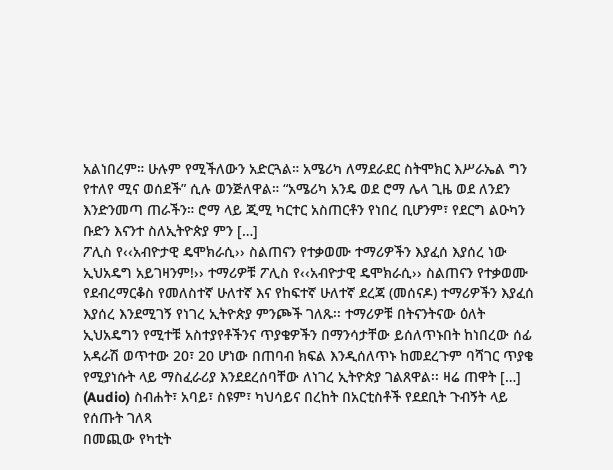አልነበረም። ሁሉም የሚችለውን አድርጓል። አሜሪካ ለማደራደር ስትሞክር እሥራኤል ግን የተለየ ሚና ወሰደች” ሲሉ ወንጅለዋል። “አሜሪካ አንዴ ወደ ሮማ ሌላ ጊዜ ወደ ለንደን እንድንመጣ ጠራችን። ሮማ ላይ ጂሚ ካርተር አስጠርቶን የነበረ ቢሆንም፣ የደርግ ልዑካን ቡድን እናንተ ስለኢትዮጵያ ምን […]
ፖሊስ የ‹‹አብዮታዊ ዴሞክራሲ›› ስልጠናን የተቃወሙ ተማሪዎችን እያፈሰ እያሰረ ነው
ኢህአዴግ አይገዛንም!›› ተማሪዎቹ ፖሊስ የ‹‹አብዮታዊ ዴሞክራሲ›› ስልጠናን የተቃወሙ የደብረማርቆስ የመለስተኛ ሁለተኛ እና የከፍተኛ ሁለተኛ ደረጃ (መሰናዶ) ተማሪዎችን እያፈሰ እያሰረ እንደሚገኝ የነገረ ኢትዮጵያ ምንጮች ገለጹ፡፡ ተማሪዎቹ በትናንትናው ዕለት ኢህአዴግን የሚተቹ አስተያየቶችንና ጥያቄዎችን በማንሳታቸው ይሰለጥኑበት ከነበረው ሰፊ አዳራሽ ወጥተው 20፣ 20 ሆነው በጠባብ ክፍል እንዲሰለጥኑ ከመደረጉም ባሻገር ጥያቄ የሚያነሱት ላይ ማስፈራሪያ እንደደረሰባቸው ለነገረ ኢትዮጵያ ገልጸዋል፡፡ ዛሬ ጠዋት […]
(Audio) ስብሐት፣ አባይ፣ ስዩም፣ ካህሳይና በረከት በአርቲስቶች የደደቢት ጉብኝት ላይ የሰጡት ገለጻ
በመጪው የካቲት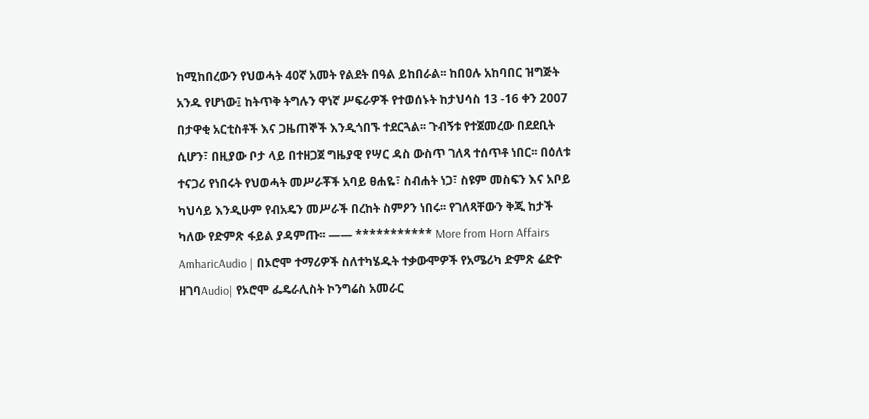ከሚከበረውን የህወሓት 40ኛ አመት የልደት በዓል ይከበራል፡፡ ከበዐሉ አከባበር ዝግጅት አንዱ የሆነው፤ ከትጥቅ ትግሉን ዋነኛ ሥፍራዎች የተወሰኑት ከታህሳስ 13 -16 ቀን 2007 በታዋቂ አርቲስቶች እና ጋዜጠኞች እንዲጎበኙ ተደርጓል፡፡ ጉብኝቱ የተጀመረው በደደቢት ሲሆን፣ በዚያው ቦታ ላይ በተዘጋጀ ግዜያዊ የሣር ዳስ ውስጥ ገለጻ ተሰጥቶ ነበር፡፡ በዕለቱ ተናጋሪ የነበሩት የህወሓት መሥራቾች አባይ ፀሐዬ፣ ስብሐት ነጋ፣ ስዩም መስፍን እና አቦይ ካህሳይ እንዲሁም የብአዴን መሥራች በረከት ስምዖን ነበሩ፡፡ የገለጻቸውን ቅጂ ከታች ካለው የድምጽ ፋይል ያዳምጡ፡፡ —— *********** More from Horn Affairs AmharicAudio | በኦሮሞ ተማሪዎች ስለተካሄዱት ተቃውሞዎች የአሜሪካ ድምጽ ሬድዮ ዘገባAudio| የኦሮሞ ፌዴራሊስት ኮንግሬስ አመራር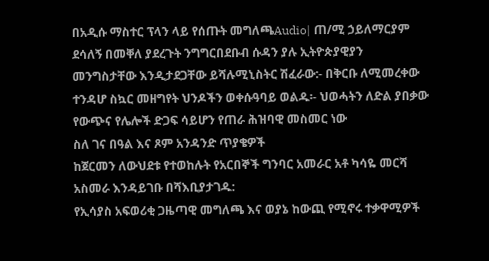በአዲሱ ማስተር ፕላን ላይ የሰጡት መግለጫAudio| ጠ/ሚ ኃይለማርያም ደሳለኝ በመቐለ ያደረጉት ንግግርበደቡብ ሱዳን ያሉ ኢትዮጵያዊያን መንግስታቸው እንዲታደጋቸው ይሻሉሚኒስትር ሽፈራው:- በቅርቡ ለሚመረቀው ተንዳሆ ስኳር መዘግየት ህንዶችን ወቀሱዓባይ ወልዱ፡- ህወሓትን ለድል ያበቃው የውጭና የሌሎች ድጋፍ ሳይሆን የጠራ ሕዝባዊ መስመር ነው
ስለ ገና በዓል እና ጾም አንዳንድ ጥያቄዎች
ከጀርመን ለውህደቱ የተወከሉት የአርበኞች ግንባር አመራር አቶ ካሳዬ መርሻ አስመራ እንዳይገቡ በሻእቢያታገዱ:
የኢሳያስ አፍወሪቂ ጋዜጣዊ መግለጫ እና ወያኔ ከውጪ የሚኖሩ ተቃዋሚዎች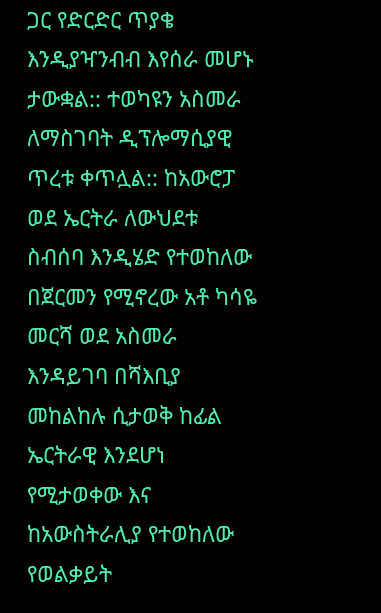ጋር የድርድር ጥያቄ እንዲያዣንብብ እየሰራ መሆኑ ታውቋል:: ተወካዩን አስመራ ለማስገባት ዲፕሎማሲያዊ ጥረቱ ቀጥሏል:: ከአውሮፓ ወደ ኤርትራ ለውህደቱ ስብሰባ እንዲሄድ የተወከለው በጀርመን የሚኖረው አቶ ካሳዬ መርሻ ወደ አስመራ እንዳይገባ በሻእቢያ መከልከሉ ሲታወቅ ከፊል ኤርትራዊ እንደሆነ የሚታወቀው እና ከአውስትራሊያ የተወከለው የወልቃይት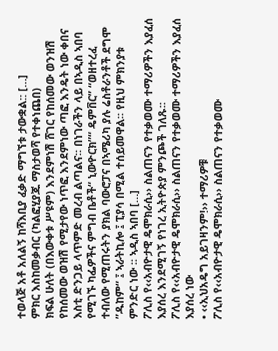ተወላጅ አቶ አለልኝ ከሻእቢያ ፈቃድ ማግኘቱ ታውቋል:: […]
ምክር እስከመቃብር (ካልፎሂያጁ ማስታወሻ የተቀነጨበ)
ክፍል ሁለት (በእውቀቱ ሥዩም) እንደምነሽ ሸገር የከሰመው ወንዝሽ የከሰመው ወዝሽ የሚታየው ነጥፎ እንደምነው ጣፎ እንዴት ነው ቀበና እስቲ ድንጋይ ላጥምድ መረብ ልጣልና፡፡ በነገራችን ላይ በኣዲስ ኣበባ የሚገኙ ካፌዎችና ምግብ ቤቶች“ ኒውዮርክ”“ ዴምቨር” “ወዘተረፈ ተብለው የሚጠሩትን ያክል ባውሮፓና በኣሜሪካ ያሉ ሬስቶራንቶች ደግሞ ”ዱከም“ ፤ ኣራትኪሎ ፤ ፒያሳ በሚል ተሰይመዋል፡፡ የዚህ ምክንያቱ ምንድር ነው ፡፡ ኣዲስ ኣበባ […]
ፖሊስ የ‹‹አብዮታዊ ዴሞክራሲ›› ስልጠናን የተቃወሙ ተማሪዎችን እያፈሰ እያሰረ እንደሚገኝ የነገረ ኢትዮጵያ ምንጮች ገለጹ፡፡
ፖሊስ የ‹‹አብዮታዊ ዴሞክራሲ›› ስልጠናን የተቃወሙ ተማሪዎችን እያፈሰ እያሰረ ነው
• ‹‹ኢህአዴግ አይገዛንም!›› ተማሪዎቹ
ፖሊስ የ‹‹አብዮታዊ ዴሞክራሲ›› ስልጠናን የተቃወሙ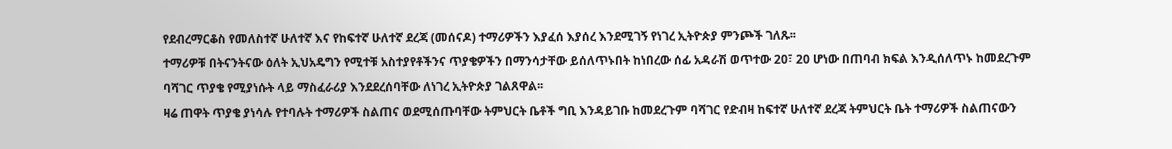የደብረማርቆስ የመለስተኛ ሁለተኛ እና የከፍተኛ ሁለተኛ ደረጃ (መሰናዶ) ተማሪዎችን እያፈሰ እያሰረ እንደሚገኝ የነገረ ኢትዮጵያ ምንጮች ገለጹ፡፡
ተማሪዎቹ በትናንትናው ዕለት ኢህአዴግን የሚተቹ አስተያየቶችንና ጥያቄዎችን በማንሳታቸው ይሰለጥኑበት ከነበረው ሰፊ አዳራሽ ወጥተው 20፣ 20 ሆነው በጠባብ ክፍል እንዲሰለጥኑ ከመደረጉም ባሻገር ጥያቄ የሚያነሱት ላይ ማስፈራሪያ እንደደረሰባቸው ለነገረ ኢትዮጵያ ገልጸዋል፡፡
ዛሬ ጠዋት ጥያቄ ያነሳሉ የተባሉት ተማሪዎች ስልጠና ወደሚሰጡባቸው ትምህርት ቤቶች ግቢ እንዳይገቡ ከመደረጉም ባሻገር የድብዛ ከፍተኛ ሁለተኛ ደረጃ ትምህርት ቤት ተማሪዎች ስልጠናውን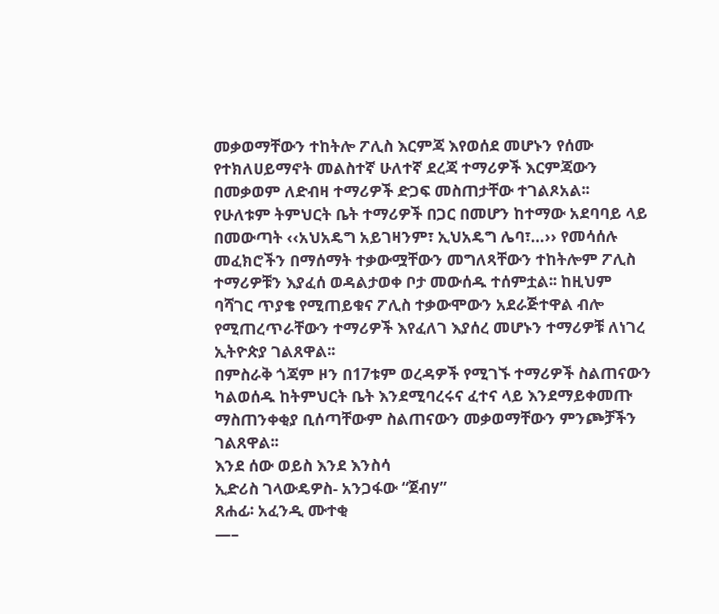መቃወማቸውን ተከትሎ ፖሊስ እርምጃ እየወሰደ መሆኑን የሰሙ የተክለሀይማኖት መልስተኛ ሁለተኛ ደረጃ ተማሪዎች እርምጃውን በመቃወም ለድብዛ ተማሪዎች ድጋፍ መስጠታቸው ተገልጾአል፡፡
የሁለቱም ትምህርት ቤት ተማሪዎች በጋር በመሆን ከተማው አደባባይ ላይ በመውጣት ‹‹አህአዴግ አይገዛንም፣ ኢህአዴግ ሌባ፣…›› የመሳሰሉ መፈክሮችን በማሰማት ተቃውሟቸውን መግለጻቸውን ተከትሎም ፖሊስ ተማሪዎቹን እያፈሰ ወዳልታወቀ ቦታ መውሰዱ ተሰምቷል፡፡ ከዚህም ባሻገር ጥያቄ የሚጠይቁና ፖሊስ ተቃውሞውን አደራጅተዋል ብሎ የሚጠረጥራቸውን ተማሪዎች እየፈለገ እያሰረ መሆኑን ተማሪዎቹ ለነገረ ኢትዮጵያ ገልጸዋል፡፡
በምስራቅ ጎጃም ዞን በ17ቱም ወረዳዎች የሚገኙ ተማሪዎች ስልጠናውን ካልወሰዱ ከትምህርት ቤት እንደሚባረሩና ፈተና ላይ እንደማይቀመጡ ማስጠንቀቂያ ቢሰጣቸውም ስልጠናውን መቃወማቸውን ምንጮቻችን ገልጸዋል፡፡
እንደ ሰው ወይስ እንደ እንስሳ
ኢድሪስ ገላውዴዎስ- አንጋፋው “ጀብሃ”
ጸሐፊ፡ አፈንዲ ሙተቂ
—–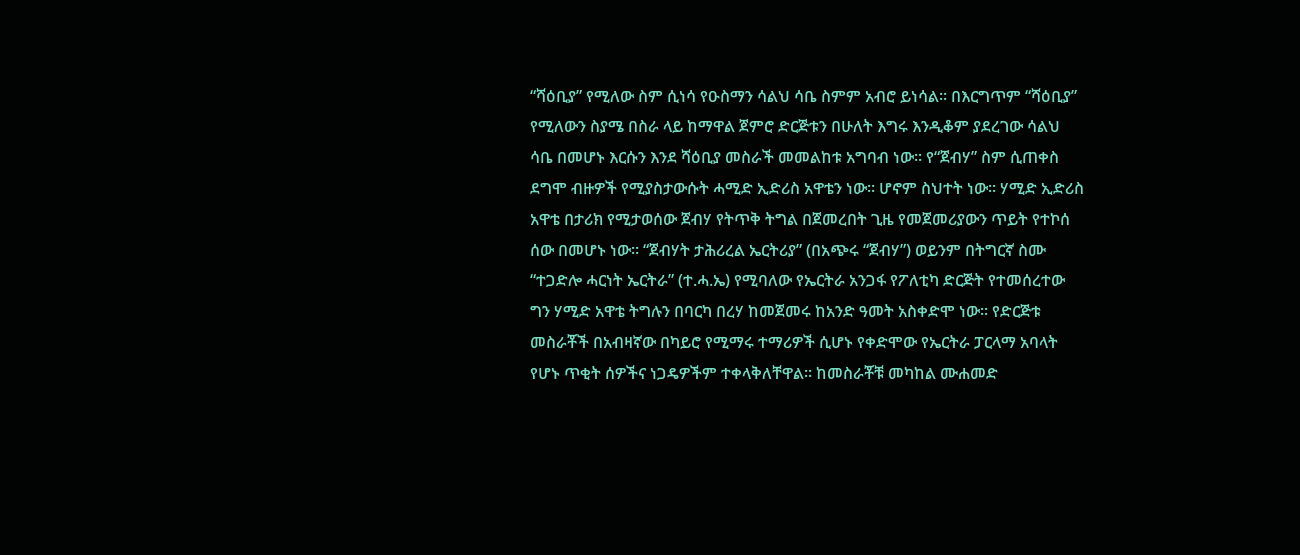“ሻዕቢያ” የሚለው ስም ሲነሳ የዑስማን ሳልህ ሳቤ ስምም አብሮ ይነሳል፡፡ በእርግጥም “ሻዕቢያ” የሚለውን ስያሜ በስራ ላይ ከማዋል ጀምሮ ድርጅቱን በሁለት እግሩ እንዲቆም ያደረገው ሳልህ ሳቤ በመሆኑ እርሱን እንደ ሻዕቢያ መስራች መመልከቱ አግባብ ነው፡፡ የ“ጀብሃ” ስም ሲጠቀስ ደግሞ ብዙዎች የሚያስታውሱት ሓሚድ ኢድሪስ አዋቴን ነው፡፡ ሆኖም ስህተት ነው፡፡ ሃሚድ ኢድሪስ አዋቴ በታሪክ የሚታወሰው ጀብሃ የትጥቅ ትግል በጀመረበት ጊዜ የመጀመሪያውን ጥይት የተኮሰ ሰው በመሆኑ ነው፡፡ “ጀብሃት ታሕሪረል ኤርትሪያ” (በአጭሩ “ጀብሃ”) ወይንም በትግርኛ ስሙ “ተጋድሎ ሓርነት ኤርትራ” (ተ.ሓ.ኤ) የሚባለው የኤርትራ አንጋፋ የፖለቲካ ድርጅት የተመሰረተው ግን ሃሚድ አዋቴ ትግሉን በባርካ በረሃ ከመጀመሩ ከአንድ ዓመት አስቀድሞ ነው፡፡ የድርጅቱ መስራቾች በአብዛኛው በካይሮ የሚማሩ ተማሪዎች ሲሆኑ የቀድሞው የኤርትራ ፓርላማ አባላት የሆኑ ጥቂት ሰዎችና ነጋዴዎችም ተቀላቅለቸዋል፡፡ ከመስራቾቹ መካከል ሙሐመድ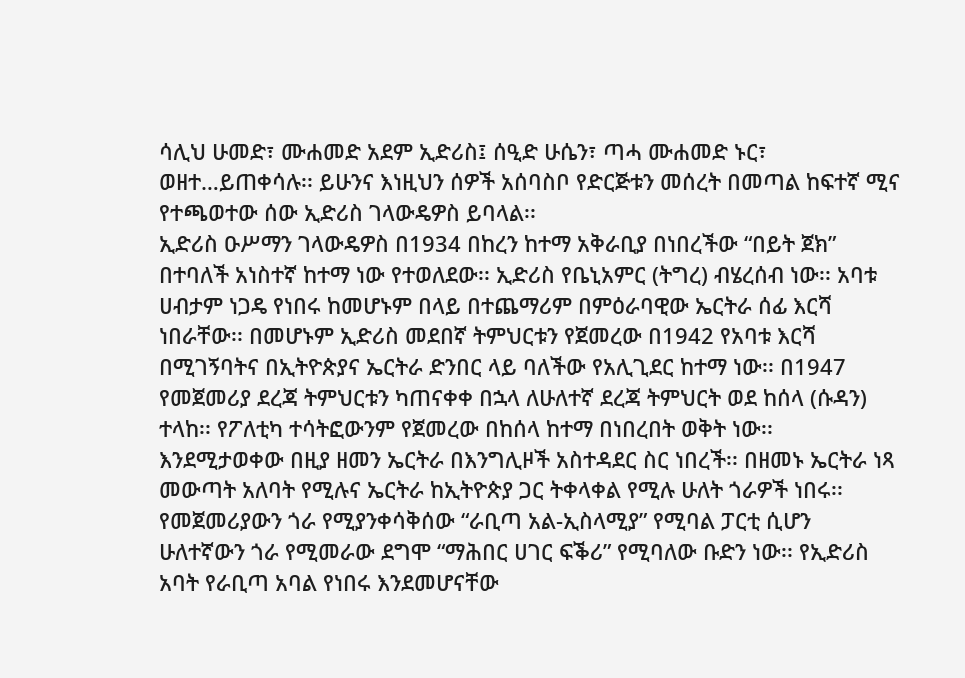ሳሊህ ሁመድ፣ ሙሐመድ አደም ኢድሪስ፤ ሰዒድ ሁሴን፣ ጣሓ ሙሐመድ ኑር፣ ወዘተ…ይጠቀሳሉ፡፡ ይሁንና እነዚህን ሰዎች አሰባስቦ የድርጅቱን መሰረት በመጣል ከፍተኛ ሚና የተጫወተው ሰው ኢድሪስ ገላውዴዎስ ይባላል፡፡
ኢድሪስ ዑሥማን ገላውዴዎስ በ1934 በከረን ከተማ አቅራቢያ በነበረችው “በይት ጀክ” በተባለች አነስተኛ ከተማ ነው የተወለደው፡፡ ኢድሪስ የቤኒአምር (ትግረ) ብሄረሰብ ነው፡፡ አባቱ ሀብታም ነጋዴ የነበሩ ከመሆኑም በላይ በተጨማሪም በምዕራባዊው ኤርትራ ሰፊ እርሻ ነበራቸው፡፡ በመሆኑም ኢድሪስ መደበኛ ትምህርቱን የጀመረው በ1942 የአባቱ እርሻ በሚገኝባትና በኢትዮጵያና ኤርትራ ድንበር ላይ ባለችው የአሊጊደር ከተማ ነው፡፡ በ1947 የመጀመሪያ ደረጃ ትምህርቱን ካጠናቀቀ በኋላ ለሁለተኛ ደረጃ ትምህርት ወደ ከሰላ (ሱዳን) ተላከ፡፡ የፖለቲካ ተሳትፎውንም የጀመረው በከሰላ ከተማ በነበረበት ወቅት ነው፡፡
እንደሚታወቀው በዚያ ዘመን ኤርትራ በእንግሊዞች አስተዳደር ስር ነበረች፡፡ በዘመኑ ኤርትራ ነጻ መውጣት አለባት የሚሉና ኤርትራ ከኢትዮጵያ ጋር ትቀላቀል የሚሉ ሁለት ጎራዎች ነበሩ፡፡ የመጀመሪያውን ጎራ የሚያንቀሳቅሰው “ራቢጣ አል-ኢስላሚያ” የሚባል ፓርቲ ሲሆን ሁለተኛውን ጎራ የሚመራው ደግሞ “ማሕበር ሀገር ፍቕሪ” የሚባለው ቡድን ነው፡፡ የኢድሪስ አባት የራቢጣ አባል የነበሩ እንደመሆናቸው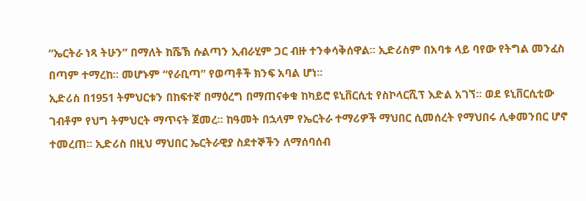“ኤርትራ ነጻ ትሁን” በማለት ከሼኽ ሱልጣን ኢብራሂም ጋር ብዙ ተንቀሳቅሰዋል፡፡ ኢድሪስም በአባቱ ላይ ባየው የትግል መንፈስ በጣም ተማረከ፡፡ መሆኑም “የራቢጣ” የወጣቶች ክንፍ አባል ሆነ፡፡
ኢድሪስ በ1951 ትምህርቱን በከፍተኛ በማዕረግ በማጠናቀቁ ከካይሮ ዩኒቨርሲቲ የስኮላርሺፕ እድል አገኘ፡፡ ወደ ዩኒቨርሲቲው ገብቶም የህግ ትምህርት ማጥናት ጀመረ፡፡ ከዓመት በኋላም የኤርትራ ተማሪዎች ማህበር ሲመሰረት የማህበሩ ሊቀመንበር ሆኖ ተመረጠ፡፡ ኢድሪስ በዚህ ማህበር ኤርትራዊያ ስደተኞችን ለማሰባሰብ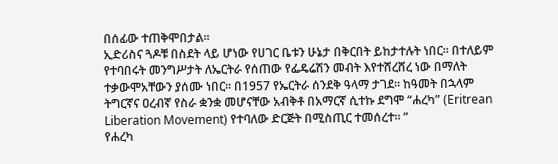በሰፊው ተጠቅሞበታል፡፡
ኢድሪስና ጓዶቹ በስደት ላይ ሆነው የሀገር ቤቱን ሁኔታ በቅርበት ይከታተሉት ነበር፡፡ በተለይም የተባበሩት መንግሥታት ለኤርትራ የሰጠው የፌዴሬሽን መብት እየተሸረሸረ ነው በማለት ተቃውሞአቸውን ያሰሙ ነበር፡፡ በ1957 የኤርትራ ሰንደቅ ዓላማ ታገደ፡፡ ከዓመት በኋላም ትግርኛና ዐረብኛ የስራ ቋንቋ መሆናቸው አብቅቶ በአማርኛ ሲተኩ ደግሞ “ሐረካ” (Eritrean Liberation Movement) የተባለው ድርጅት በሚስጢር ተመሰረተ፡፡ ”
የሐረካ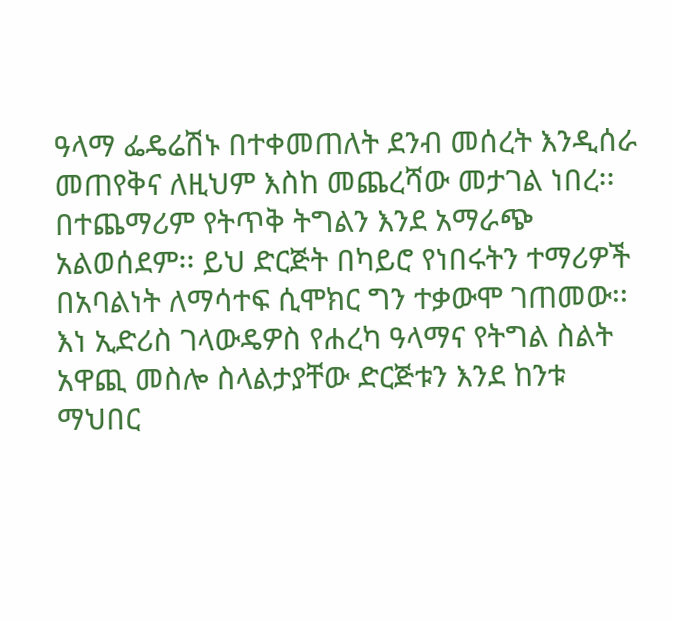ዓላማ ፌዴሬሽኑ በተቀመጠለት ደንብ መሰረት እንዲሰራ መጠየቅና ለዚህም እስከ መጨረሻው መታገል ነበረ፡፡ በተጨማሪም የትጥቅ ትግልን እንደ አማራጭ አልወሰደም፡፡ ይህ ድርጅት በካይሮ የነበሩትን ተማሪዎች በአባልነት ለማሳተፍ ሲሞክር ግን ተቃውሞ ገጠመው፡፡ እነ ኢድሪስ ገላውዴዎስ የሐረካ ዓላማና የትግል ስልት አዋጪ መስሎ ስላልታያቸው ድርጅቱን እንደ ከንቱ ማህበር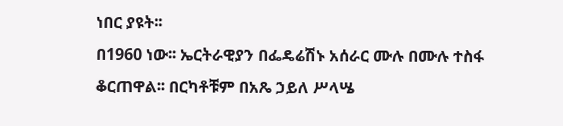ነበር ያዩት፡፡
በ1960 ነው፡፡ ኤርትራዊያን በፌዴሬሽኑ አሰራር ሙሉ በሙሉ ተስፋ ቆርጠዋል፡፡ በርካቶቹም በአጼ ኃይለ ሥላሤ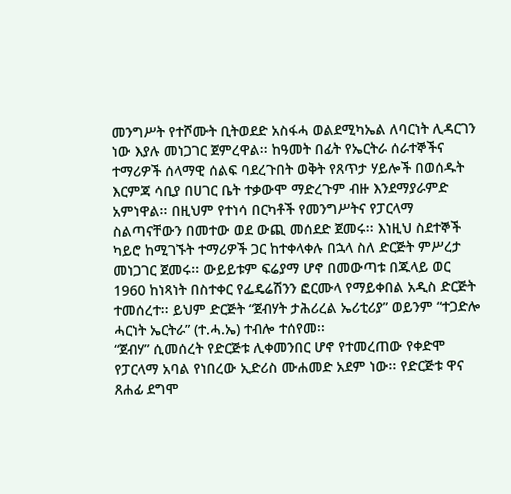መንግሥት የተሾሙት ቢትወደድ አስፋሓ ወልደሚካኤል ለባርነት ሊዳርገን ነው እያሉ መነጋገር ጀምረዋል፡፡ ከዓመት በፊት የኤርትራ ሰራተኞችና ተማሪዎች ሰላማዊ ሰልፍ ባደረጉበት ወቅት የጸጥታ ሃይሎች በወሰዱት እርምጃ ሳቢያ በሀገር ቤት ተቃውሞ ማድረጉም ብዙ እንደማያራምድ አምነዋል፡፡ በዚህም የተነሳ በርካቶች የመንግሥትና የፓርላማ ስልጣናቸውን በመተው ወደ ውጪ መሰደድ ጀመሩ፡፡ እነዚህ ስደተኞች ካይሮ ከሚገኙት ተማሪዎች ጋር ከተቀላቀሉ በኋላ ስለ ድርጅት ምሥረታ መነጋገር ጀመሩ፡፡ ውይይቱም ፍሬያማ ሆኖ በመውጣቱ በጁላይ ወር 1960 ከነጻነት በስተቀር የፌዴሬሽንን ፎርሙላ የማይቀበል አዲስ ድርጅት ተመሰረተ፡፡ ይህም ድርጅት “ጀብሃት ታሕሪረል ኤሪቲሪያ” ወይንም “ተጋድሎ ሓርነት ኤርትራ” (ተ.ሓ.ኤ) ተብሎ ተሰየመ፡፡
“ጀብሃ” ሲመሰረት የድርጅቱ ሊቀመንበር ሆኖ የተመረጠው የቀድሞ የፓርላማ አባል የነበረው ኢድሪስ ሙሐመድ አደም ነው፡፡ የድርጅቱ ዋና ጸሐፊ ደግሞ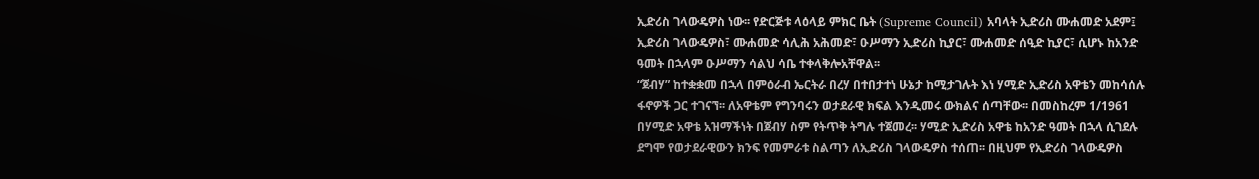ኢድሪስ ገላውዴዎስ ነው፡፡ የድርጅቱ ላዕላይ ምክር ቤት (Supreme Council) አባላት ኢድሪስ ሙሐመድ አደም፤ ኢድሪስ ገላውዴዎስ፣ ሙሐመድ ሳሊሕ አሕመድ፣ ዑሥማን ኢድሪስ ኪያር፣ ሙሐመድ ሰዒድ ኪያር፣ ሲሆኑ ከአንድ ዓመት በኋላም ዑሥማን ሳልህ ሳቤ ተቀላቅሎአቸዋል፡፡
“ጀብሃ” ከተቋቋመ በኋላ በምዕራብ ኤርትራ በረሃ በተበታተነ ሁኔታ ከሚታገሉት እነ ሃሚድ ኢድሪስ አዋቴን መከሳሰሉ ፋኖዎች ጋር ተገናኘ፡፡ ለአዋቴም የግንባሩን ወታደራዊ ክፍል እንዲመሩ ውክልና ሰጣቸው፡፡ በመስከረም 1/1961 በሃሚድ አዋቴ አዝማችነት በጀብሃ ስም የትጥቅ ትግሉ ተጀመረ፡፡ ሃሚድ ኢድሪስ አዋቴ ከአንድ ዓመት በኋላ ሲገደሉ ደግሞ የወታደራዊውን ክንፍ የመምራቱ ስልጣን ለኢድሪስ ገላውዴዎስ ተሰጠ፡፡ በዚህም የኢድሪስ ገላውዴዎስ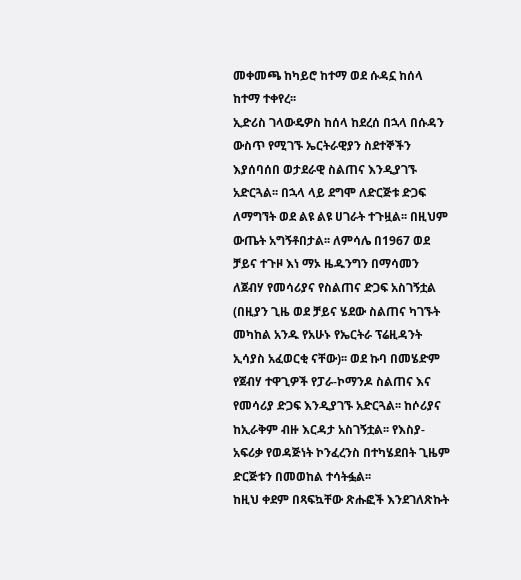መቀመጫ ከካይሮ ከተማ ወደ ሱዳኗ ከሰላ ከተማ ተቀየረ፡፡
ኢድሪስ ገላውዴዎስ ከሰላ ከደረሰ በኋላ በሱዳን ውስጥ የሚገኙ ኤርትራዊያን ስደተኞችን እያሰባሰበ ወታደራዊ ስልጠና እንዲያገኙ አድርጓል፡፡ በኋላ ላይ ደግሞ ለድርጅቱ ድጋፍ ለማግኘት ወደ ልዩ ልዩ ሀገራት ተጉዟል፡፡ በዚህም ውጤት አግኝቶበታል፡፡ ለምሳሌ በ1967 ወደ ቻይና ተጉዞ እነ ማኦ ዜዱንግን በማሳመን ለጀብሃ የመሳሪያና የስልጠና ድጋፍ አስገኝቷል (በዚያን ጊዜ ወደ ቻይና ሄደው ስልጠና ካገኙት መካከል አንዱ የአሁኑ የኤርትራ ፕሬዚዳንት ኢሳያስ አፈወርቂ ናቸው)፡፡ ወደ ኩባ በመሄድም የጀብሃ ተዋጊዎች የፓራ-ኮማንዶ ስልጠና እና የመሳሪያ ድጋፍ እንዲያገኙ አድርጓል፡፡ ከሶሪያና ከኢራቅም ብዙ እርዳታ አስገኝቷል፡፡ የእስያ-አፍሪቃ የወዳጅነት ኮንፈረንስ በተካሄደበት ጊዜም ድርጅቱን በመወከል ተሳትፏል፡፡
ከዚህ ቀደም በጻፍኳቸው ጽሑፎች እንደገለጽኩት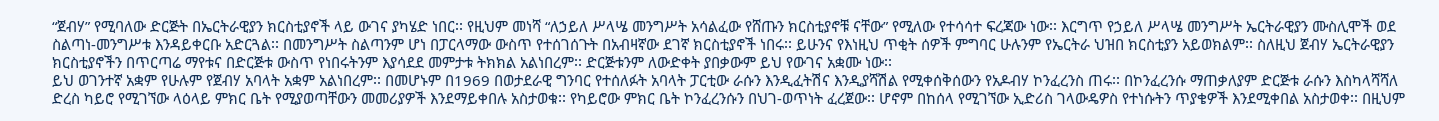“ጀብሃ” የሚባለው ድርጅት በኤርትራዊያን ክርስቲያኖች ላይ ውገና ያካሄድ ነበር፡፡ የዚህም መነሻ “ለኃይለ ሥላሤ መንግሥት አሳልፈው የሸጡን ክርስቲያኖቹ ናቸው” የሚለው የተሳሳተ ፍረጃው ነው፡፡ እርግጥ የኃይለ ሥላሤ መንግሥት ኤርትራዊያን ሙስሊሞች ወደ ስልጣነ-መንግሥቱ እንዳይቀርቡ አድርጓል፡፡ በመንግሥት ስልጣንም ሆነ በፓርላማው ውስጥ የተሰገሰጉት በአብዛኛው ደገኛ ክርስቲያኖች ነበሩ፡፡ ይሁንና የእነዚህ ጥቂት ሰዎች ምግባር ሁሉንም የኤርትራ ህዝበ ክርስቲያን አይወክልም፡፡ ስለዚህ ጀብሃ ኤርትራዊያን ክርስቲያኖችን በጥርጣሬ ማየቱና በድርጅቱ ውስጥ የነበሩትንም እያሳደደ መምታቱ ትክክል አልነበረም፡፡ ድርጅቱንም ለውድቀት ያበቃውም ይህ የውገና አቋሙ ነው፡፡
ይህ ወገንተኛ አቋም የሁሉም የጀብሃ አባላት አቋም አልነበረም፡፡ በመሆኑም በ1969 በወታደራዊ ግንባር የተሰለፉት አባላት ፓርቲው ራሱን እንዲፈትሽና እንዲያሻሽል የሚቀሰቅሰውን የአዶብሃ ኮንፈረንስ ጠሩ፡፡ በኮንፈረንሱ ማጠቃለያም ድርጅቱ ራሱን እስካላሻሻለ ድረስ ካይሮ የሚገኘው ላዕላይ ምክር ቤት የሚያወጣቸውን መመሪያዎች እንደማይቀበሉ አስታወቁ፡፡ የካይሮው ምክር ቤት ኮንፈረንሱን በህገ-ወጥነት ፈረጀው፡፡ ሆኖም በከሰላ የሚገኘው ኢድሪስ ገላውዴዎስ የተነሱትን ጥያቄዎች እንደሚቀበል አስታወቀ፡፡ በዚህም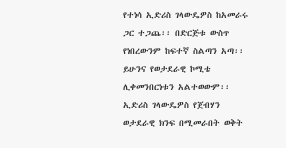የተነሳ ኢድሪስ ገላውዴዎስ ከአመራሩ ጋር ተጋጨ፡፡ በድርጅቱ ውስጥ የነበረውንም ከፍተኛ ስልጣን አጣ፡፡ ይሁንና የወታደራዊ ኮሚቴ ሊቀመንበርነቱን አልተወውም፡፡
ኢድሪስ ገላውዴዎስ የጀብሃን ወታደራዊ ክንፍ በሚመራበት ወቅት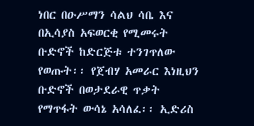ነበር በዑሥማን ሳልህ ሳቤ እና በኢሳያስ አፍወርቂ የሚመሩት ቡድኖች ከድርጅቱ ተንገጥለው የወጡት፡፡ የጀብሃ አመራር እነዚህን ቡድኖች በወታደራዊ ጥቃት የማጥፋት ውሳኔ አሳለፈ፡፡ ኢድሪስ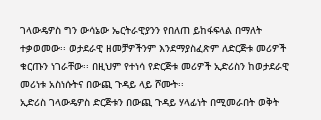ገላውዴዎስ ግን ውሳኔው ኤርትራዊያንን የበለጠ ይከፋፍላል በማለት ተቃወመው፡፡ ወታደራዊ ዘመቻዎችንም እንደማያስፈጽም ለድርጅቱ መሪዎች ቁርጡን ነገራቸው፡፡ በዚህም የተነሳ የድርጅቱ መሪዎች ኢድሪስን ከወታደራዊ መሪነቱ አስነሱትና በውጪ ጉዳይ ላይ ሾሙት፡፡
ኢድሪስ ገላውዴዎስ ድርጅቱን በውጪ ጉዳይ ሃላፊነት በሚመራበት ወቅት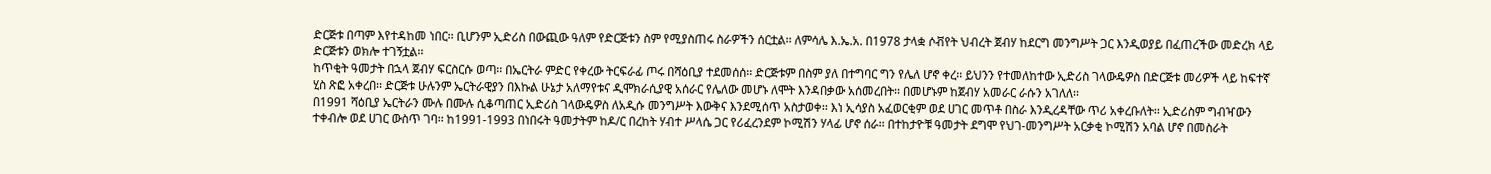ድርጅቱ በጣም እየተዳከመ ነበር፡፡ ቢሆንም ኢድሪስ በውጪው ዓለም የድርጅቱን ስም የሚያስጠሩ ስራዎችን ሰርቷል፡፡ ለምሳሌ እ.ኤ.አ. በ1978 ታላቋ ሶቭየት ህብረት ጀብሃ ከደርግ መንግሥት ጋር እንዲወያይ በፈጠረችው መድረክ ላይ ድርጅቱን ወክሎ ተገኝቷል፡፡
ከጥቂት ዓመታት በኋላ ጀብሃ ፍርስርሱ ወጣ፡፡ በኤርትራ ምድር የቀረው ትርፍራፊ ጦሩ በሻዕቢያ ተደመሰሰ፡፡ ድርጅቱም በስም ያለ በተግባር ግን የሌለ ሆኖ ቀረ፡፡ ይህንን የተመለከተው ኢድሪስ ገላውዴዎስ በድርጅቱ መሪዎች ላይ ከፍተኛ ሂስ ጽፎ አቀረበ፡፡ ድርጅቱ ሁሉንም ኤርትራዊያን በእኩል ሁኔታ አለማየቱና ዲሞክራሲያዊ አሰራር የሌለው መሆኑ ለሞት እንዳበቃው አሰመረበት፡፡ በመሆኑም ከጀብሃ አመራር ራሱን አገለለ፡፡
በ1991 ሻዕቢያ ኤርትራን ሙሉ በሙሉ ሲቆጣጠር ኢድሪስ ገላውዴዎስ ለአዲሱ መንግሥት እውቅና እንደሚሰጥ አስታወቀ፡፡ እነ ኢሳያስ አፈወርቂም ወደ ሀገር መጥቶ በስራ እንዲረዳቸው ጥሪ አቀረቡለት፡፡ ኢድሪስም ግብዣውን ተቀብሎ ወደ ሀገር ውስጥ ገባ፡፡ ከ1991-1993 በነበሩት ዓመታትም ከዶ/ር በረከት ሃብተ ሥላሴ ጋር የሪፈረንደም ኮሚሽን ሃላፊ ሆኖ ሰራ፡፡ በተከታዮቹ ዓመታት ደግሞ የህገ-መንግሥት አርቃቂ ኮሚሽን አባል ሆኖ በመስራት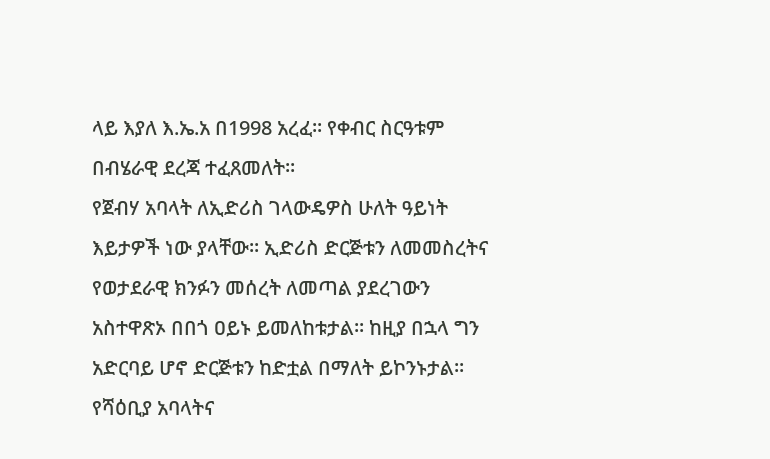ላይ እያለ እ.ኤ.አ በ1998 አረፈ፡፡ የቀብር ስርዓቱም በብሄራዊ ደረጃ ተፈጸመለት፡፡
የጀብሃ አባላት ለኢድሪስ ገላውዴዎስ ሁለት ዓይነት እይታዎች ነው ያላቸው፡፡ ኢድሪስ ድርጅቱን ለመመስረትና የወታደራዊ ክንፉን መሰረት ለመጣል ያደረገውን አስተዋጽኦ በበጎ ዐይኑ ይመለከቱታል፡፡ ከዚያ በኋላ ግን አድርባይ ሆኖ ድርጅቱን ከድቷል በማለት ይኮንኑታል፡፡ የሻዕቢያ አባላትና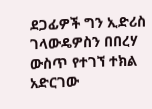ደጋፊዎች ግን ኢድሪስ ገላውዴዎስን በበረሃ ውስጥ የተገኘ ተክል አድርገው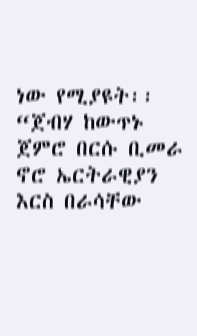ነው የሚያዩት፡፡ “ጀብሃ ከውጥኑ ጀምሮ በርሱ ቢመራ ኖሮ ኤርትራዊያን እርስ በራሳቸው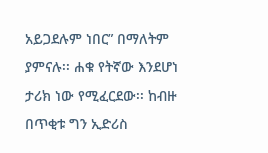አይጋደሉም ነበር” በማለትም ያምናሉ፡፡ ሐቁ የትኛው እንደሆነ ታሪክ ነው የሚፈርደው፡፡ ከብዙ በጥቂቱ ግን ኢድሪስ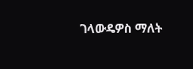ገላውዴዎስ ማለት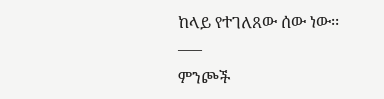ከላይ የተገለጸው ሰው ነው፡፡
—–
ምንጮች